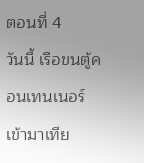ตอนที่ 4
วันนี้ เรือขนตู้คอนเทนเนอร์เข้ามาเทีย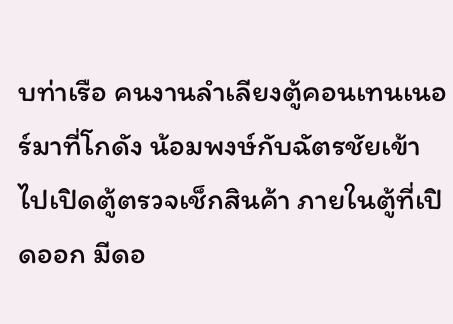บท่าเรือ คนงานลำเลียงตู้คอนเทนเนอร์มาที่โกดัง น้อมพงษ์กับฉัตรชัยเข้าไปเปิดตู้ตรวจเช็กสินค้า ภายในตู้ที่เปิดออก มีดอ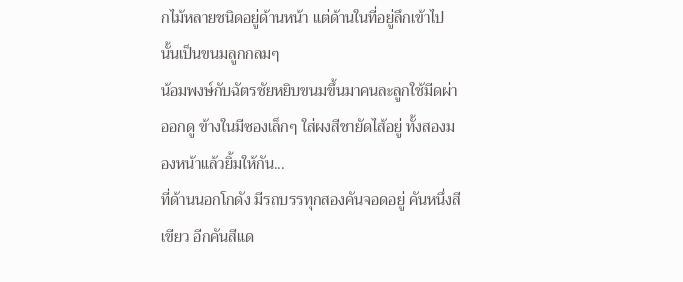กไม้หลายชนิดอยู่ด้านหน้า แต่ด้านในที่อยู่ลึกเข้าไปนั้นเป็นขนมลูกกลมๆ
น้อมพงษ์กับฉัตรชัยหยิบขนมขึ้นมาคนละลูกใช้มีดผ่าออกดู ข้างในมีซองเล็กๆ ใส่ผงสีชายัดไส้อยู่ ทั้งสองมองหน้าแล้วยิ้มให้กัน...
ที่ด้านนอกโกดัง มีรถบรรทุกสองคันจอดอยู่ คันหนึ่งสีเขียว อีกคันสีแด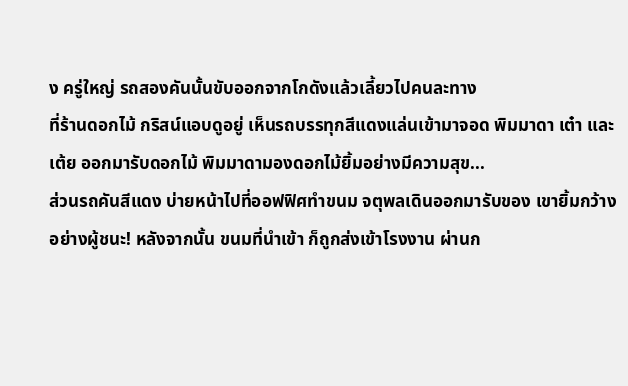ง ครู่ใหญ่ รถสองคันนั้นขับออกจากโกดังแล้วเลี้ยวไปคนละทาง
ที่ร้านดอกไม้ กริสน์แอบดูอยู่ เห็นรถบรรทุกสีแดงแล่นเข้ามาจอด พิมมาดา เต๋า และเต้ย ออกมารับดอกไม้ พิมมาดามองดอกไม้ยิ้มอย่างมีความสุข...
ส่วนรถคันสีแดง บ่ายหน้าไปที่ออฟฟิศทำขนม จตุพลเดินออกมารับของ เขายิ้มกว้างอย่างผู้ชนะ! หลังจากนั้น ขนมที่นำเข้า ก็ถูกส่งเข้าโรงงาน ผ่านก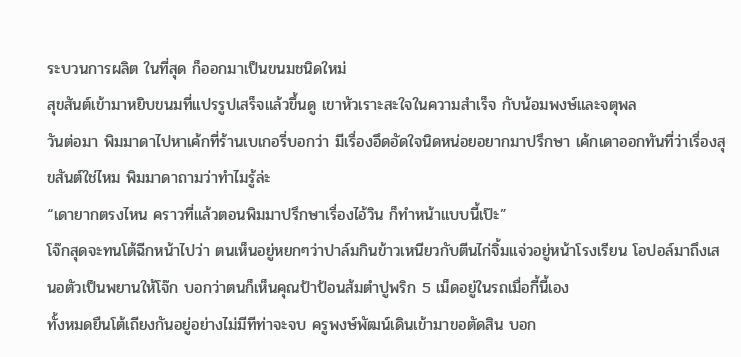ระบวนการผลิต ในที่สุด ก็ออกมาเป็นขนมชนิดใหม่
สุขสันต์เข้ามาหยิบขนมที่แปรรูปเสร็จแล้วขึ้นดู เขาหัวเราะสะใจในความสำเร็จ กับน้อมพงษ์และจตุพล
วันต่อมา พิมมาดาไปหาเค้กที่ร้านเบเกอรี่บอกว่า มีเรื่องอึดอัดใจนิดหน่อยอยากมาปรึกษา เค้กเดาออกทันที่ว่าเรื่องสุขสันต์ใช่ไหม พิมมาดาถามว่าทำไมรู้ล่ะ
“เดายากตรงไหน คราวที่แล้วตอนพิมมาปรึกษาเรื่องไอ้วิน ก็ทำหน้าแบบนี้เป๊ะ”
โจ๊กสุดจะทนโต้ฉีกหน้าไปว่า ตนเห็นอยู่หยกๆว่าปาล์มกินข้าวเหนียวกับตีนไก่จิ้มแจ่วอยู่หน้าโรงเรียน โอปอล์มาถึงเสนอตัวเป็นพยานให้โจ๊ก บอกว่าตนก็เห็นคุณป้าป้อนส้มตำปูพริก 5 เม็ดอยู่ในรถเมื่อกี้นี้เอง
ทั้งหมดยืนโต้เถียงกันอยู่อย่างไม่มีทีท่าจะจบ ครูพงษ์พัฒน์เดินเข้ามาขอตัดสิน บอก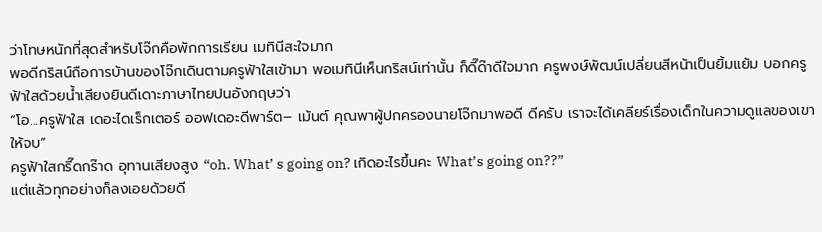ว่าโทษหนักที่สุดสำหรับโจ๊กคือพักการเรียน เมทินีสะใจมาก
พอดีกริสน์ถือการบ้านของโจ๊กเดินตามครูฟ้าใสเข้ามา พอเมทินีเห็นกริสน์เท่านั้น ก็ดี๊ด๊าดีใจมาก ครูพงษ์พัฒน์เปลี่ยนสีหน้าเป็นยิ้มแย้ม บอกครูฟ้าใสด้วยน้ำเสียงยินดีเดาะภาษาไทยปนอังกฤษว่า
“โอ...ครูฟ้าใส เดอะไดเร็กเตอร์ ออฟเดอะดีพาร์ต– เม้นต์ คุณพาผู้ปกครองนายโจ๊กมาพอดี ดีครับ เราจะได้เคลียร์เรื่องเด็กในความดูแลของเขาให้จบ”
ครูฟ้าใสกรี๊ดกร๊าด อุทานเสียงสูง “oh. What’ s going on? เกิดอะไรขึ้นคะ What’s going on??”
แต่แล้วทุกอย่างก็ลงเอยด้วยดี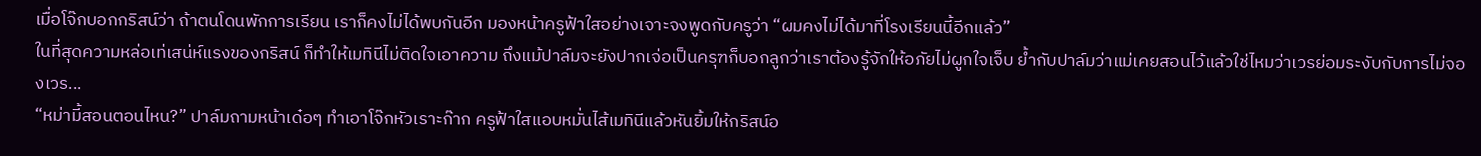เมื่อโจ๊กบอกกริสน์ว่า ถ้าตนโดนพักการเรียน เราก็คงไม่ได้พบกันอีก มองหน้าครูฟ้าใสอย่างเจาะจงพูดกับครูว่า “ผมคงไม่ได้มาที่โรงเรียนนี้อีกแล้ว”
ในที่สุดความหล่อเท่เสน่ห์แรงของกริสน์ ก็ทำให้เมทินีไม่ติดใจเอาความ ถึงแม้ปาล์มจะยังปากเจ่อเป็นครุฑก็บอกลูกว่าเราต้องรู้จักให้อภัยไม่ผูกใจเจ็บ ย้ำกับปาล์มว่าแม่เคยสอนไว้แล้วใช่ไหมว่าเวรย่อมระงับกับการไม่จองเวร...
“หม่ามี้สอนตอนไหน?” ปาล์มถามหน้าเด๋อๆ ทำเอาโจ๊กหัวเราะก๊าก ครูฟ้าใสแอบหมั่นไส้เมทินีแล้วหันยิ้มให้กริสน์อ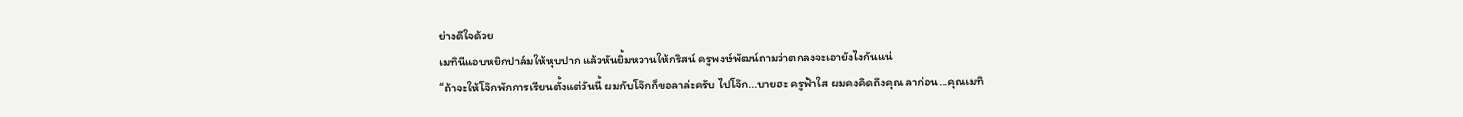ย่างดีใจด้วย
เมทินีแอบหยิกปาล์มให้หุบปาก แล้วหันยิ้มหวานให้กริสน์ ครูพงษ์พัฒน์ถามว่าตกลงจะเอายังไงกันแน่
“ถ้าจะให้โจ๊กพักการเรียนตั้งแต่วันนี้ ผมกับโจ๊กก็ขอลาล่ะครับ ไปโจ๊ก...บายฮะ ครูฟ้าใส ผมคงคิดถึงคุณ ลาก่อน...คุณเมทิ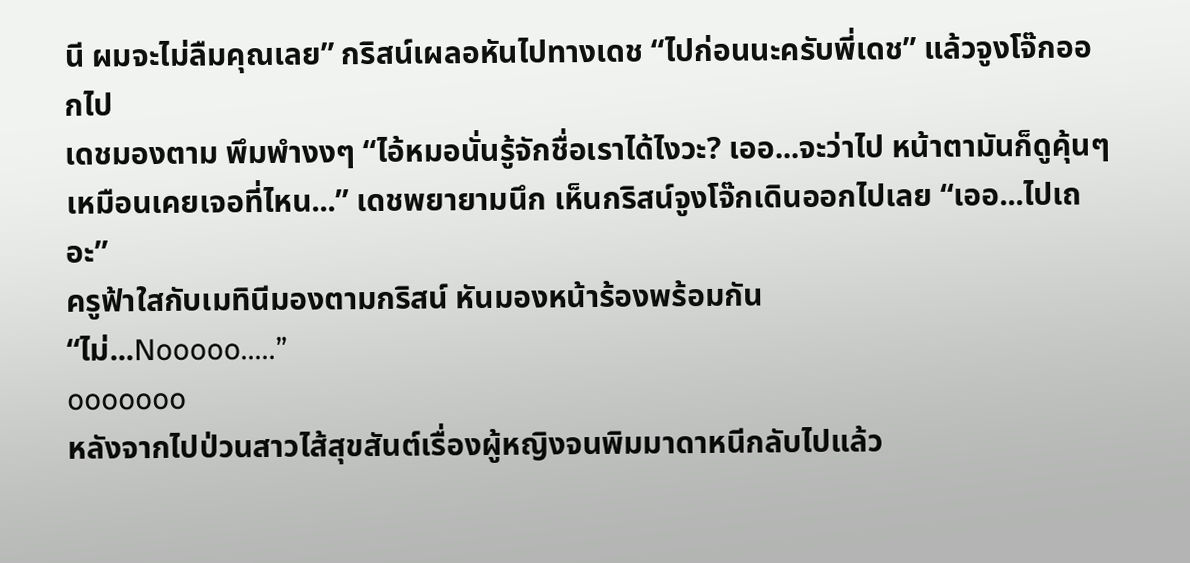นี ผมจะไม่ลืมคุณเลย” กริสน์เผลอหันไปทางเดช “ไปก่อนนะครับพี่เดช” แล้วจูงโจ๊กออกไป
เดชมองตาม พึมพำงงๆ “ไอ้หมอนั่นรู้จักชื่อเราได้ไงวะ? เออ...จะว่าไป หน้าตามันก็ดูคุ้นๆเหมือนเคยเจอที่ไหน...” เดชพยายามนึก เห็นกริสน์จูงโจ๊กเดินออกไปเลย “เออ...ไปเถอะ”
ครูฟ้าใสกับเมทินีมองตามกริสน์ หันมองหน้าร้องพร้อมกัน
“ไม่...Nooooo.....”
ooooooo
หลังจากไปป่วนสาวไส้สุขสันต์เรื่องผู้หญิงจนพิมมาดาหนีกลับไปแล้ว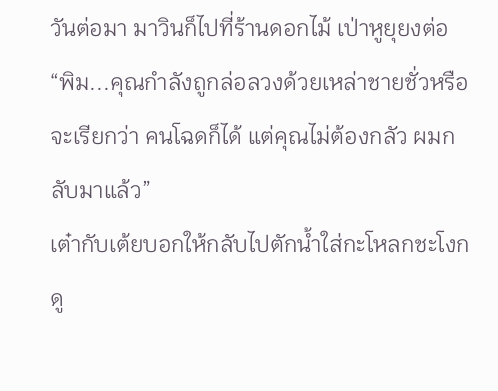วันต่อมา มาวินก็ไปที่ร้านดอกไม้ เป่าหูยุยงต่อ
“พิม...คุณกำลังถูกล่อลวงด้วยเหล่าชายชั่วหรือจะเรียกว่า คนโฉดก็ได้ แต่คุณไม่ต้องกลัว ผมกลับมาแล้ว”
เต๋ากับเต้ยบอกให้กลับไปตักน้ำใส่กะโหลกชะโงกดู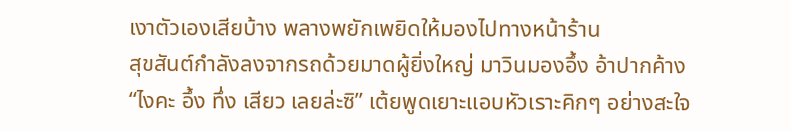เงาตัวเองเสียบ้าง พลางพยักเพยิดให้มองไปทางหน้าร้าน
สุขสันต์กำลังลงจากรถด้วยมาดผู้ยิ่งใหญ่ มาวินมองอึ้ง อ้าปากค้าง
“ไงคะ อึ้ง ทึ่ง เสียว เลยล่ะซิ” เต้ยพูดเยาะแอบหัวเราะคิกๆ อย่างสะใจ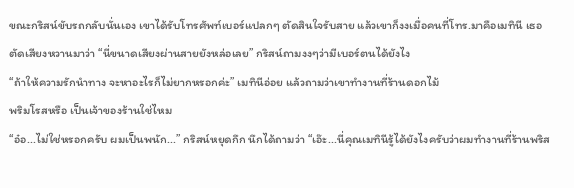ขณะกริสน์ขับรถกลับนั่นเอง เขาได้รับโทรศัพท์เบอร์แปลกๆ ตัดสินใจรับสาย แล้วเขาก็งงเมื่อคนที่โทร.มาคือเมทินี เธอตัดเสียงหวานมาว่า “นี่ขนาดเสียงผ่านสายยังหล่อเลย” กริสน์ถามงงๆว่ามีเบอร์ตนได้ยังไง
“ถ้าให้ความรักนำทาง จะหาอะไรก็ไม่ยากหรอกค่ะ” เมทินีอ่อย แล้วถามว่าเขาทำงานที่ร้านดอกไม้
พริมโรสหรือ เป็นเจ้าของร้านใช่ไหม
“อ๋อ...ไม่ใช่หรอกครับ ผมเป็นพนัก...” กริสน์หยุดกึก นึกได้ถามว่า “เอ๊ะ...นี่คุณเมทินีรู้ได้ยังไงครับว่าผมทำงานที่ร้านพริส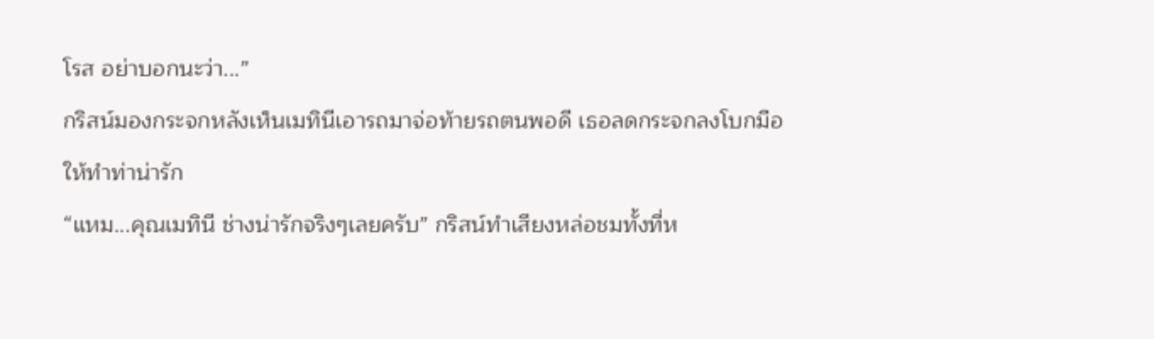โรส อย่าบอกนะว่า...”
กริสน์มองกระจกหลังเห็นเมทินีเอารถมาจ่อท้ายรถตนพอดี เธอลดกระจกลงโบกมือให้ทำท่าน่ารัก
“แหม...คุณเมทินี ช่างน่ารักจริงๆเลยครับ” กริสน์ทำเสียงหล่อชมทั้งที่ห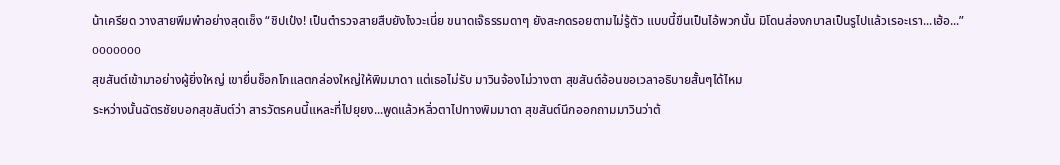น้าเครียด วางสายพึมพำอย่างสุดเซ็ง “ชิปเป๋ง! เป็นตำรวจสายสืบยังไงวะเนี่ย ขนาดเจ๊ธรรมดาๆ ยังสะกดรอยตามไม่รู้ตัว แบบนี้ขืนเป็นไอ้พวกนั้น มิโดนส่องกบาลเป็นรูไปแล้วเรอะเรา...เฮ้อ...”
ooooooo
สุขสันต์เข้ามาอย่างผู้ยิ่งใหญ่ เขายื่นช็อกโกแลตกล่องใหญ่ให้พิมมาดา แต่เธอไม่รับ มาวินจ้องไม่วางตา สุขสันต์อ้อนขอเวลาอธิบายสั้นๆได้ไหม
ระหว่างนั้นฉัตรชัยบอกสุขสันต์ว่า สารวัตรคนนี้แหละที่ไปยุยง...พูดแล้วหลิ่วตาไปทางพิมมาดา สุขสันต์นึกออกถามมาวินว่าต้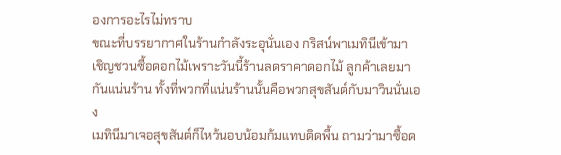องการอะไรไม่ทราบ
ขณะที่บรรยากาศในร้านกำลังระอุนั่นเอง กริสน์พาเมทินีเข้ามา เชิญชวนซื้อดอกไม้เพราะวันนี้ร้านลดราคาดอกไม้ ลูกค้าเลยมากันแน่นร้าน ทั้งที่พวกที่แน่นร้านนั้นคือพวกสุขสันต์กับมาวินนั่นเอง
เมทินีมาเจอสุขสันต์ก็ไหว้นอบน้อมก้มแทบติดพื้น ถามว่ามาซื้อด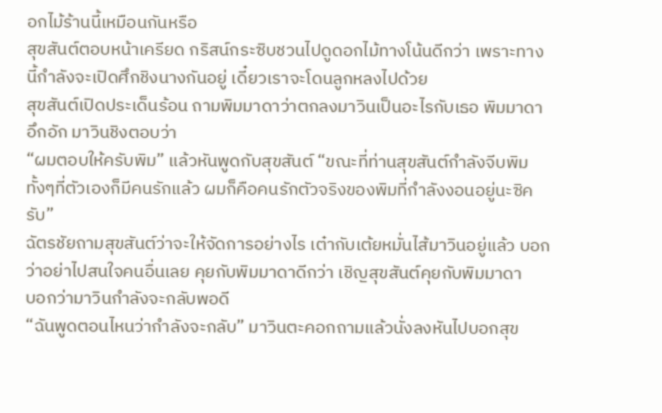อกไม้ร้านนี้เหมือนกันหรือ
สุขสันต์ตอบหน้าเครียด กริสน์กระซิบชวนไปดูดอกไม้ทางโน้นดีกว่า เพราะทางนี้กำลังจะเปิดศึกชิงนางกันอยู่ เดี๋ยวเราจะโดนลูกหลงไปด้วย
สุขสันต์เปิดประเด็นร้อน ถามพิมมาดาว่าตกลงมาวินเป็นอะไรกับเธอ พิมมาดาอึกอัก มาวินชิงตอบว่า
“ผมตอบให้ครับพิม” แล้วหันพูดกับสุขสันต์ “ขณะที่ท่านสุขสันต์กำลังจีบพิม ทั้งๆที่ตัวเองก็มีคนรักแล้ว ผมก็คือคนรักตัวจริงของพิมที่กำลังงอนอยู่นะซิครับ”
ฉัตรชัยถามสุขสันต์ว่าจะให้จัดการอย่างไร เต๋ากับเต้ยหมั่นไส้มาวินอยู่แล้ว บอกว่าอย่าไปสนใจคนอื่นเลย คุยกับพิมมาดาดีกว่า เชิญสุขสันต์คุยกับพิมมาดา
บอกว่ามาวินกำลังจะกลับพอดี
“ฉันพูดตอนไหนว่ากำลังจะกลับ” มาวินตะคอกถามแล้วนั่งลงหันไปบอกสุข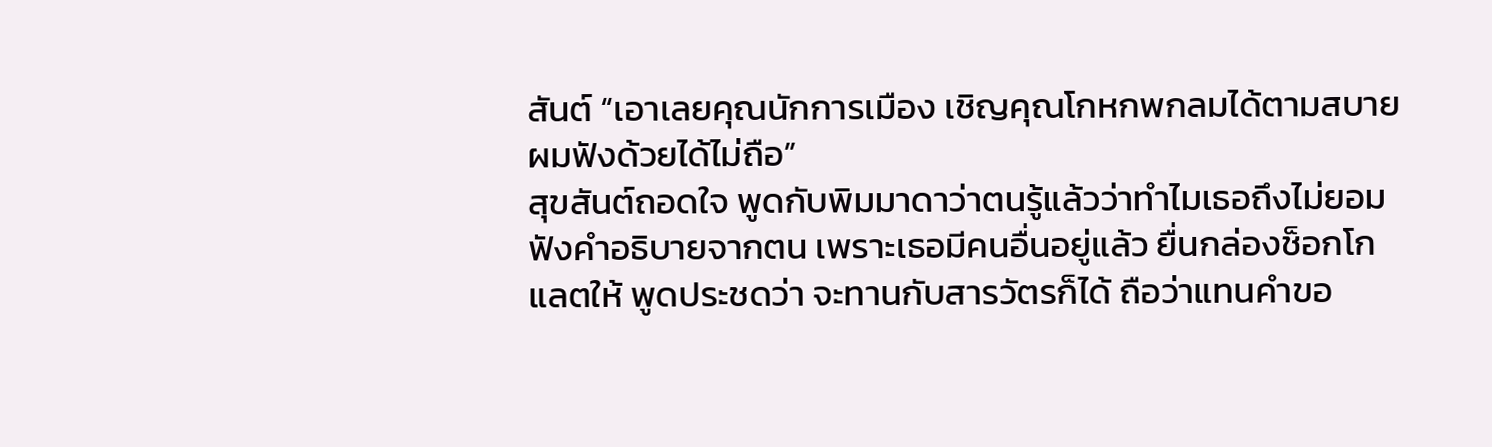สันต์ “เอาเลยคุณนักการเมือง เชิญคุณโกหกพกลมได้ตามสบาย ผมฟังด้วยได้ไม่ถือ”
สุขสันต์ถอดใจ พูดกับพิมมาดาว่าตนรู้แล้วว่าทำไมเธอถึงไม่ยอมฟังคำอธิบายจากตน เพราะเธอมีคนอื่นอยู่แล้ว ยื่นกล่องช็อกโกแลตให้ พูดประชดว่า จะทานกับสารวัตรก็ได้ ถือว่าแทนคำขอ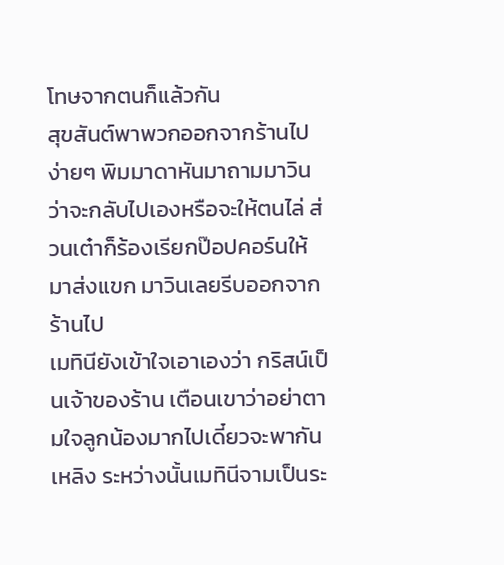โทษจากตนก็แล้วกัน
สุขสันต์พาพวกออกจากร้านไปง่ายๆ พิมมาดาหันมาถามมาวินว่าจะกลับไปเองหรือจะให้ตนไล่ ส่วนเต๋าก็ร้องเรียกป๊อปคอร์นให้มาส่งแขก มาวินเลยรีบออกจากร้านไป
เมทินียังเข้าใจเอาเองว่า กริสน์เป็นเจ้าของร้าน เตือนเขาว่าอย่าตามใจลูกน้องมากไปเดี๋ยวจะพากันเหลิง ระหว่างนั้นเมทินีจามเป็นระ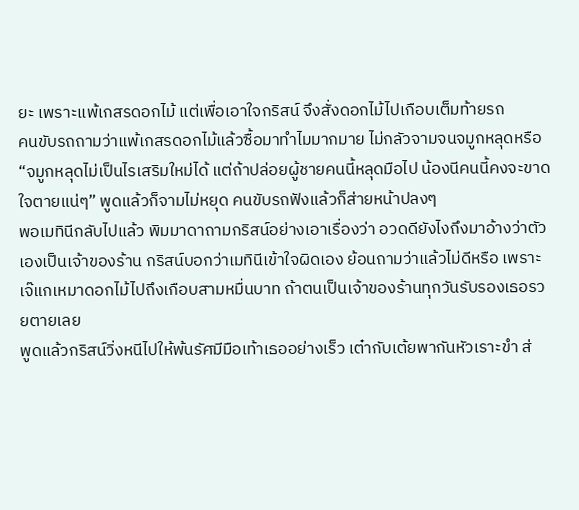ยะ เพราะแพ้เกสรดอกไม้ แต่เพื่อเอาใจกริสน์ จึงสั่งดอกไม้ไปเกือบเต็มท้ายรถ
คนขับรถถามว่าแพ้เกสรดอกไม้แล้วซื้อมาทำไมมากมาย ไม่กลัวจามจนจมูกหลุดหรือ
“จมูกหลุดไม่เป็นไรเสริมใหม่ได้ แต่ถ้าปล่อยผู้ชายคนนี้หลุดมือไป น้องนีคนนี้คงจะขาดใจตายแน่ๆ” พูดแล้วก็จามไม่หยุด คนขับรถฟังแล้วก็ส่ายหน้าปลงๆ
พอเมทินีกลับไปแล้ว พิมมาดาถามกริสน์อย่างเอาเรื่องว่า อวดดียังไงถึงมาอ้างว่าตัวเองเป็นเจ้าของร้าน กริสน์บอกว่าเมทินีเข้าใจผิดเอง ย้อนถามว่าแล้วไม่ดีหรือ เพราะเจ๊แกเหมาดอกไม้ไปถึงเกือบสามหมื่นบาท ถ้าตนเป็นเจ้าของร้านทุกวันรับรองเธอรวยตายเลย
พูดแล้วกริสน์วิ่งหนีไปให้พ้นรัศมีมือเท้าเธออย่างเร็ว เต๋ากับเต้ยพากันหัวเราะขำ ส่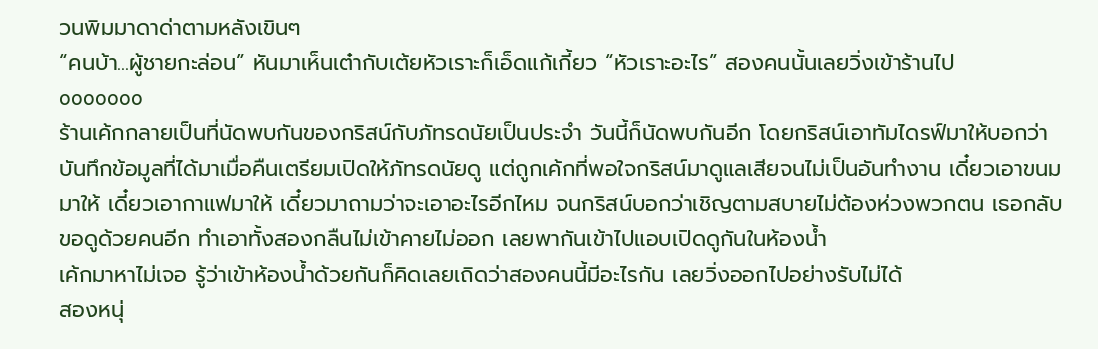วนพิมมาดาด่าตามหลังเขินๆ
“คนบ้า...ผู้ชายกะล่อน” หันมาเห็นเต๋ากับเต้ยหัวเราะก็เอ็ดแก้เกี้ยว “หัวเราะอะไร” สองคนนั้นเลยวิ่งเข้าร้านไป
ooooooo
ร้านเค้กกลายเป็นที่นัดพบกันของกริสน์กับภัทรดนัยเป็นประจำ วันนี้ก็นัดพบกันอีก โดยกริสน์เอาทัมไดรฟ์มาให้บอกว่า บันทึกข้อมูลที่ได้มาเมื่อคืนเตรียมเปิดให้ภัทรดนัยดู แต่ถูกเค้กที่พอใจกริสน์มาดูแลเสียจนไม่เป็นอันทำงาน เดี๋ยวเอาขนมมาให้ เดี๋ยวเอากาแฟมาให้ เดี๋ยวมาถามว่าจะเอาอะไรอีกไหม จนกริสน์บอกว่าเชิญตามสบายไม่ต้องห่วงพวกตน เธอกลับขอดูด้วยคนอีก ทำเอาทั้งสองกลืนไม่เข้าคายไม่ออก เลยพากันเข้าไปแอบเปิดดูกันในห้องน้ำ
เค้กมาหาไม่เจอ รู้ว่าเข้าห้องน้ำด้วยกันก็คิดเลยเถิดว่าสองคนนี้มีอะไรกัน เลยวิ่งออกไปอย่างรับไม่ได้
สองหนุ่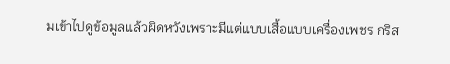มเข้าไปดูข้อมูลแล้วผิดหวังเพราะมีแต่แบบเสื้อแบบเครื่องเพชร กริส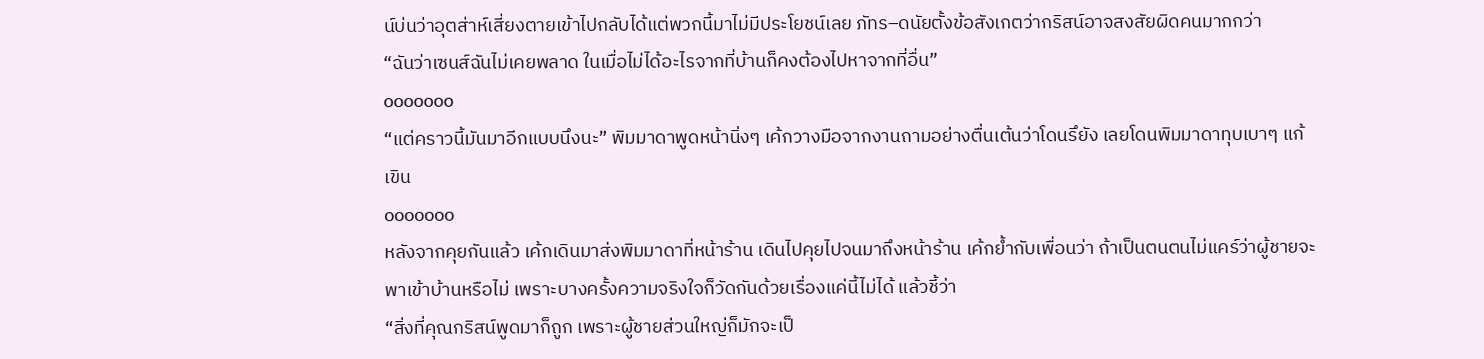น์บ่นว่าอุตส่าห์เสี่ยงตายเข้าไปกลับได้แต่พวกนี้มาไม่มีประโยชน์เลย ภัทร–ดนัยตั้งข้อสังเกตว่ากริสน์อาจสงสัยผิดคนมากกว่า
“ฉันว่าเซนส์ฉันไม่เคยพลาด ในเมื่อไม่ได้อะไรจากที่บ้านก็คงต้องไปหาจากที่อื่น”
ooooooo
“แต่คราวนี้มันมาอีกแบบนึงนะ” พิมมาดาพูดหน้านิ่งๆ เค้กวางมือจากงานถามอย่างตื่นเต้นว่าโดนรึยัง เลยโดนพิมมาดาทุบเบาๆ แก้เขิน
ooooooo
หลังจากคุยกันแล้ว เค้กเดินมาส่งพิมมาดาที่หน้าร้าน เดินไปคุยไปจนมาถึงหน้าร้าน เค้กย้ำกับเพื่อนว่า ถ้าเป็นตนตนไม่แคร์ว่าผู้ชายจะพาเข้าบ้านหรือไม่ เพราะบางครั้งความจริงใจก็วัดกันด้วยเรื่องแค่นี้ไม่ได้ แล้วชี้ว่า
“สิ่งที่คุณกริสน์พูดมาก็ถูก เพราะผู้ชายส่วนใหญ่ก็มักจะเป็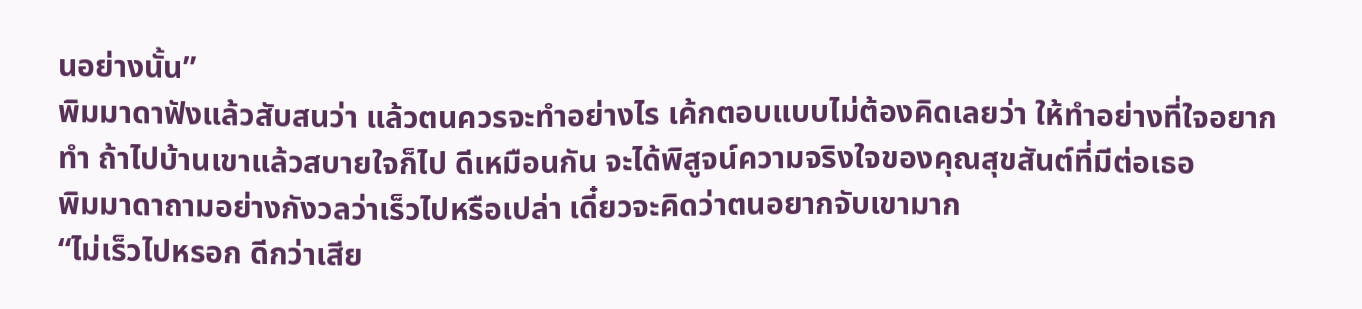นอย่างนั้น”
พิมมาดาฟังแล้วสับสนว่า แล้วตนควรจะทำอย่างไร เค้กตอบแบบไม่ต้องคิดเลยว่า ให้ทำอย่างที่ใจอยากทำ ถ้าไปบ้านเขาแล้วสบายใจก็ไป ดีเหมือนกัน จะได้พิสูจน์ความจริงใจของคุณสุขสันต์ที่มีต่อเธอ
พิมมาดาถามอย่างกังวลว่าเร็วไปหรือเปล่า เดี๋ยวจะคิดว่าตนอยากจับเขามาก
“ไม่เร็วไปหรอก ดีกว่าเสีย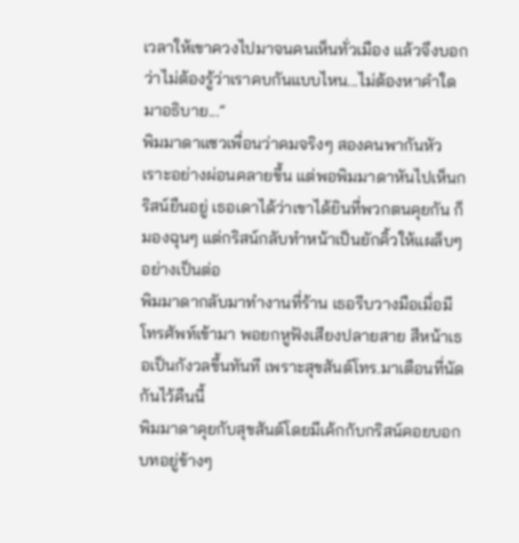เวลาให้เขาควงไปมาจนคนเห็นทั่วเมือง แล้วจึงบอกว่าไม่ต้องรู้ว่าเราคบกันแบบไหน...ไม่ต้องหาคำใดมาอธิบาย...”
พิมมาดาแซวเพื่อนว่าคมจริงๆ สองคนพากันหัวเราะอย่างผ่อนคลายขึ้น แต่พอพิมมาดาหันไปเห็นกริสน์ยืนอยู่ เธอเดาได้ว่าเขาได้ยินที่พวกตนคุยกัน ก็มองฉุนๆ แต่กริสน์กลับทำหน้าเป็นยักคิ้วให้แผล็บๆอย่างเป็นต่อ
พิมมาดากลับมาทำงานที่ร้าน เธอรีบวางมือเมื่อมีโทรศัพท์เข้ามา พอยกหูฟังเสียงปลายสาย สีหน้าเธอเป็นกังวลขึ้นทันที เพราะสุขสันต์โทร.มาเตือนที่นัดกันไว้คืนนี้
พิมมาดาคุยกับสุขสันต์โดยมีเค้กกับกริสน์คอยบอกบทอยู่ข้างๆ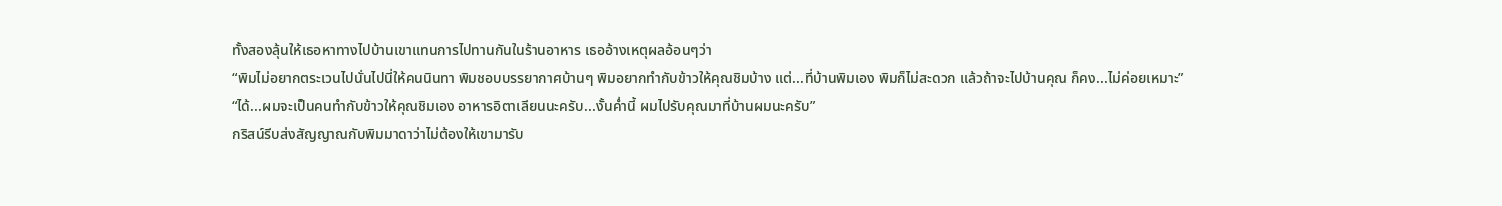ทั้งสองลุ้นให้เธอหาทางไปบ้านเขาแทนการไปทานกันในร้านอาหาร เธออ้างเหตุผลอ้อนๆว่า
“พิมไม่อยากตระเวนไปนั่นไปนี่ให้คนนินทา พิมชอบบรรยากาศบ้านๆ พิมอยากทำกับข้าวให้คุณชิมบ้าง แต่...ที่บ้านพิมเอง พิมก็ไม่สะดวก แล้วถ้าจะไปบ้านคุณ ก็คง...ไม่ค่อยเหมาะ”
“ได้...ผมจะเป็นคนทำกับข้าวให้คุณชิมเอง อาหารอิตาเลียนนะครับ...งั้นค่ำนี้ ผมไปรับคุณมาที่บ้านผมนะครับ”
กริสน์รีบส่งสัญญาณกับพิมมาดาว่าไม่ต้องให้เขามารับ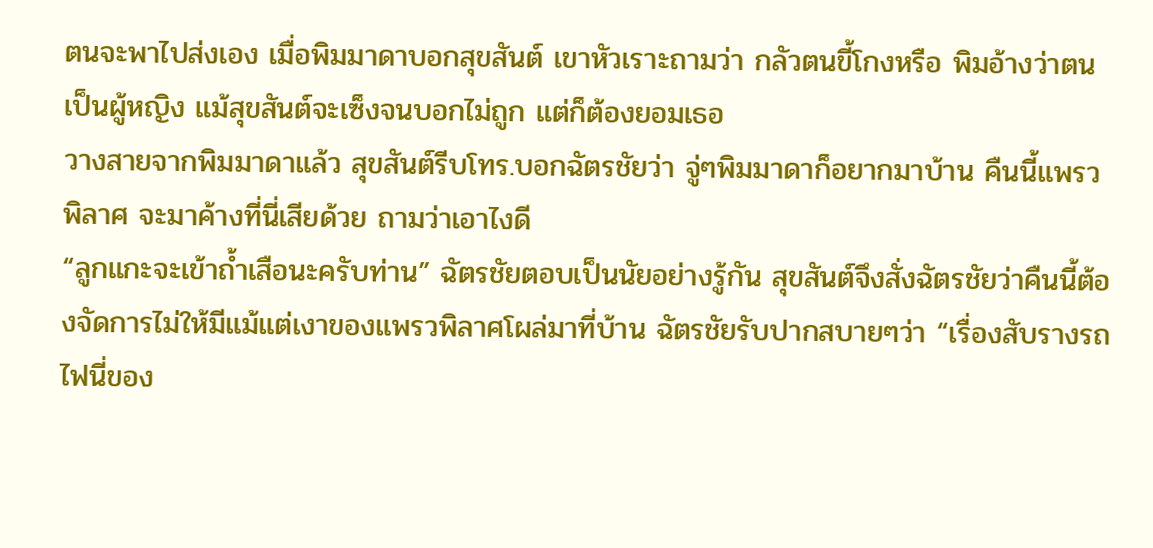ตนจะพาไปส่งเอง เมื่อพิมมาดาบอกสุขสันต์ เขาหัวเราะถามว่า กลัวตนขี้โกงหรือ พิมอ้างว่าตนเป็นผู้หญิง แม้สุขสันต์จะเซ็งจนบอกไม่ถูก แต่ก็ต้องยอมเธอ
วางสายจากพิมมาดาแล้ว สุขสันต์รีบโทร.บอกฉัตรชัยว่า จู่ๆพิมมาดาก็อยากมาบ้าน คืนนี้แพรวพิลาศ จะมาค้างที่นี่เสียด้วย ถามว่าเอาไงดี
“ลูกแกะจะเข้าถ้ำเสือนะครับท่าน” ฉัตรชัยตอบเป็นนัยอย่างรู้กัน สุขสันต์จึงสั่งฉัตรชัยว่าคืนนี้ต้องจัดการไม่ให้มีแม้แต่เงาของแพรวพิลาศโผล่มาที่บ้าน ฉัตรชัยรับปากสบายๆว่า “เรื่องสับรางรถไฟนี่ของ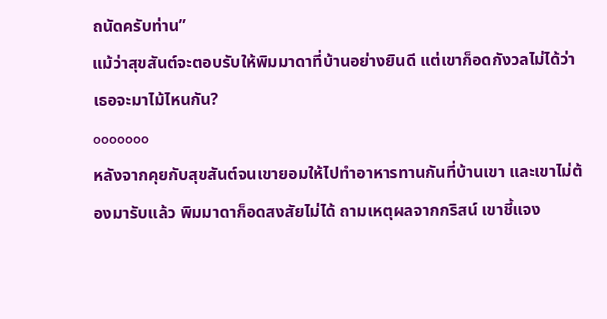ถนัดครับท่าน”
แม้ว่าสุขสันต์จะตอบรับให้พิมมาดาที่บ้านอย่างยินดี แต่เขาก็อดกังวลไม่ได้ว่า เธอจะมาไม้ไหนกัน?
ooooooo
หลังจากคุยกับสุขสันต์จนเขายอมให้ไปทำอาหารทานกันที่บ้านเขา และเขาไม่ต้องมารับแล้ว พิมมาดาก็อดสงสัยไม่ได้ ถามเหตุผลจากกริสน์ เขาชี้แจง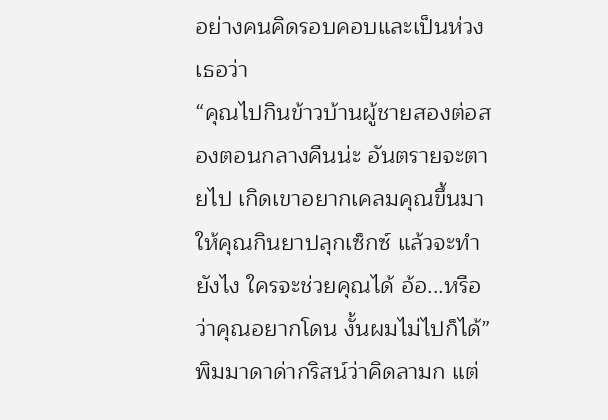อย่างคนคิดรอบคอบและเป็นห่วงเธอว่า
“คุณไปกินข้าวบ้านผู้ชายสองต่อสองตอนกลางคืนน่ะ อันตรายจะตายไป เกิดเขาอยากเคลมคุณขึ้นมา ให้คุณกินยาปลุกเซ็กซ์ แล้วจะทำยังไง ใครจะช่วยคุณได้ อ้อ...หรือว่าคุณอยากโดน งั้นผมไม่ไปก็ได้”
พิมมาดาด่ากริสน์ว่าคิดลามก แต่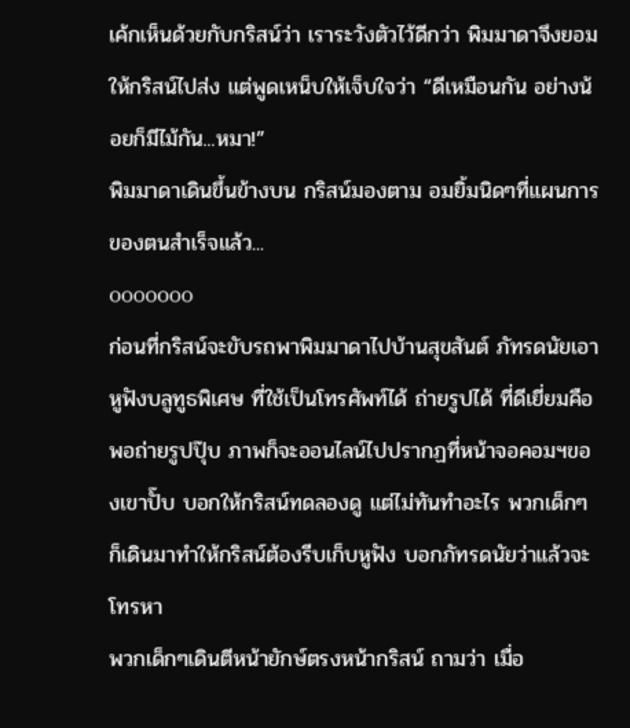เค้กเห็นด้วยกับกริสน์ว่า เราระวังตัวไว้ดีกว่า พิมมาดาจึงยอมให้กริสน์ไปส่ง แต่พูดเหน็บให้เจ็บใจว่า “ดีเหมือนกัน อย่างน้อยก็มีไม้กัน...หมา!”
พิมมาดาเดินขึ้นข้างบน กริสน์มองตาม อมยิ้มนิดๆที่แผนการของตนสำเร็จแล้ว...
ooooooo
ก่อนที่กริสน์จะขับรถพาพิมมาดาไปบ้านสุขสันต์ ภัทรดนัยเอาหูฟังบลูทูธพิเศษ ที่ใช้เป็นโทรศัพท์ได้ ถ่ายรูปได้ ที่ดีเยี่ยมคือ พอถ่ายรูปปุ๊บ ภาพก็จะออนไลน์ไปปรากฏที่หน้าจอคอมฯของเขาปั๊บ บอกให้กริสน์ทดลองดู แต่ไม่ทันทำอะไร พวกเด็กๆก็เดินมาทำให้กริสน์ต้องรีบเก็บหูฟัง บอกภัทรดนัยว่าแล้วจะโทรหา
พวกเด็กๆเดินตีหน้ายักษ์ตรงหน้ากริสน์ ถามว่า เมื่อ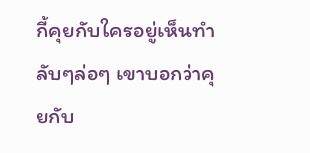กี้คุยกับใครอยู่เห็นทำลับๆล่อๆ เขาบอกว่าคุยกับ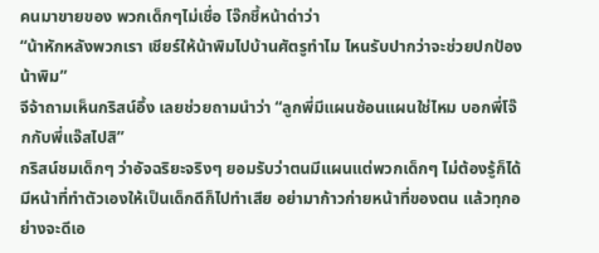คนมาขายของ พวกเด็กๆไม่เชื่อ โจ๊กชี้หน้าด่าว่า
“น้าหักหลังพวกเรา เชียร์ให้น้าพิมไปบ้านศัตรูทำไม ไหนรับปากว่าจะช่วยปกป้องน้าพิม”
จีจ้าถามเห็นกริสน์อึ้ง เลยช่วยถามนำว่า “ลูกพี่มีแผนซ้อนแผนใช่ไหม บอกพี่โจ๊กกับพี่แจ๊สไปสิ”
กริสน์ชมเด็กๆ ว่าอัจฉริยะจริงๆ ยอมรับว่าตนมีแผนแต่พวกเด็กๆ ไม่ต้องรู้ก็ได้ มีหน้าที่ทำตัวเองให้เป็นเด็กดีก็ไปทำเสีย อย่ามาก้าวก่ายหน้าที่ของตน แล้วทุกอย่างจะดีเอ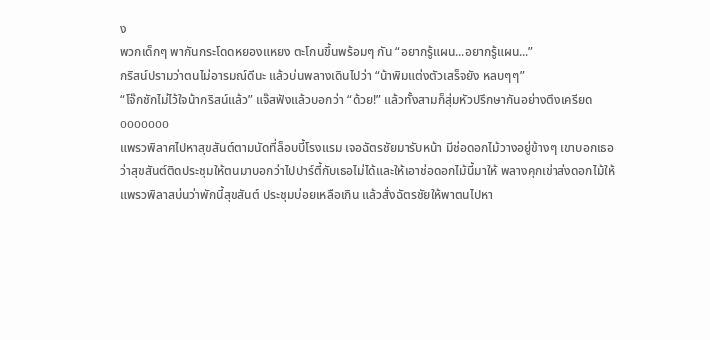ง
พวกเด็กๆ พากันกระโดดหยองแหยง ตะโกนขึ้นพร้อมๆ กัน “อยากรู้แผน...อยากรู้แผน...”
กริสน์ปรามว่าตนไม่อารมณ์ดีนะ แล้วบ่นพลางเดินไปว่า “น้าพิมแต่งตัวเสร็จยัง หลบๆๆ”
“โจ๊กชักไม่ไว้ใจน้ากริสน์แล้ว” แจ๊สฟังแล้วบอกว่า “ด้วย!” แล้วทั้งสามก็สุ่มหัวปรึกษากันอย่างตึงเครียด
ooooooo
แพรวพิลาศไปหาสุขสันต์ตามนัดที่ล็อบบี้โรงแรม เจอฉัตรชัยมารับหน้า มีช่อดอกไม้วางอยู่ข้างๆ เขาบอกเธอว่าสุขสันต์ติดประชุมให้ตนมาบอกว่าไปปาร์ตี้กับเธอไม่ได้และให้เอาช่อดอกไม้นี้มาให้ พลางคุกเข่าส่งดอกไม้ให้ แพรวพิลาสบ่นว่าพักนี้สุขสันต์ ประชุมบ่อยเหลือเกิน แล้วสั่งฉัตรชัยให้พาตนไปหา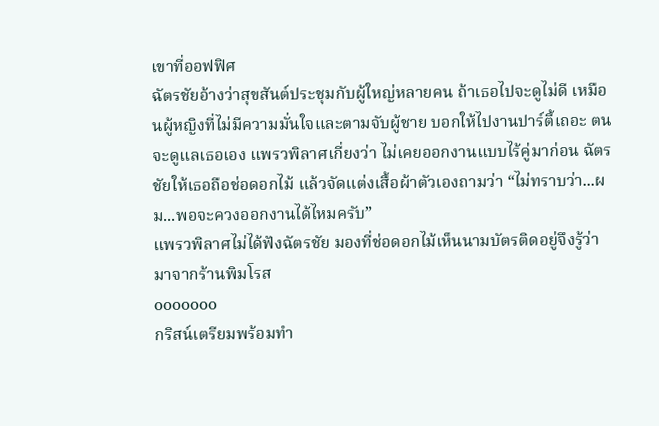เขาที่ออฟฟิศ
ฉัตรชัยอ้างว่าสุขสันต์ประชุมกับผู้ใหญ่หลายคน ถ้าเธอไปจะดูไม่ดี เหมือนผู้หญิงที่ไม่มีความมั่นใจและตามจับผู้ชาย บอกให้ไปงานปาร์ตี้เถอะ ตนจะดูแลเธอเอง แพรวพิลาศเกี่ยงว่า ไม่เคยออกงานแบบไร้คู่มาก่อน ฉัตรชัยให้เธอถือช่อดอกไม้ แล้วจัดแต่งเสื้อผ้าตัวเองถามว่า “ไม่ทราบว่า...ผม...พอจะควงออกงานได้ไหมครับ”
แพรวพิลาศไม่ได้ฟังฉัตรชัย มองที่ช่อดอกไม้เห็นนามบัตรติดอยู่จึงรู้ว่า มาจากร้านพิมโรส
ooooooo
กริสน์เตรียมพร้อมทำ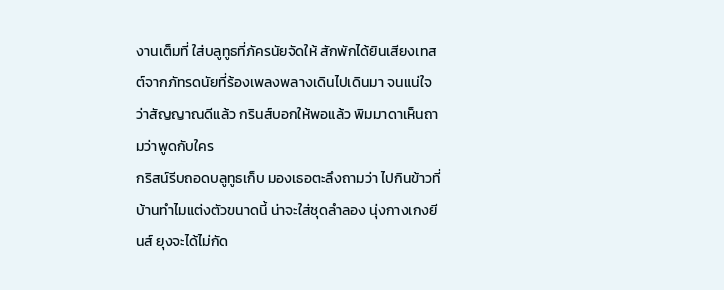งานเต็มที่ ใส่บลูทูธที่ภัครนัยจัดให้ สักพักได้ยินเสียงเทสต์จากภัทรดนัยที่ร้องเพลงพลางเดินไปเดินมา จนแน่ใจว่าสัญญาณดีแล้ว กรินส์บอกให้พอแล้ว พิมมาดาเห็นถามว่าพูดกับใคร
กริสน์รีบถอดบลูทูธเก็บ มองเธอตะลึงถามว่า ไปกินข้าวที่บ้านทำไมแต่งตัวขนาดนี้ น่าจะใส่ชุดลำลอง นุ่งกางเกงยีนส์ ยุงจะได้ไม่กัด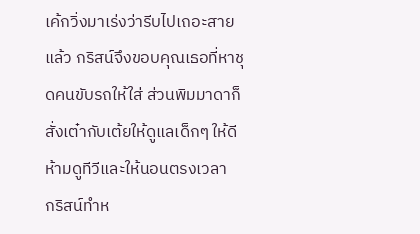เค้กวิ่งมาเร่งว่ารีบไปเถอะสายแล้ว กริสน์จึงขอบคุณเธอที่หาชุดคนขับรถให้ใส่ ส่วนพิมมาดาก็สั่งเต๋ากับเต้ยให้ดูแลเด็กๆ ให้ดี ห้ามดูทีวีและให้นอนตรงเวลา
กริสน์ทำห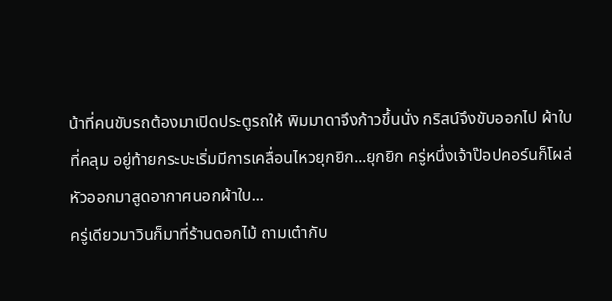น้าที่คนขับรถต้องมาเปิดประตูรถให้ พิมมาดาจึงก้าวขึ้นนั่ง กริสน์จึงขับออกไป ผ้าใบที่คลุม อยู่ท้ายกระบะเริ่มมีการเคลื่อนไหวยุกยิก...ยุกยิก ครู่หนึ่งเจ้าป๊อปคอร์นก็โผล่หัวออกมาสูดอากาศนอกผ้าใบ...
ครู่เดียวมาวินก็มาที่ร้านดอกไม้ ถามเต๋ากับ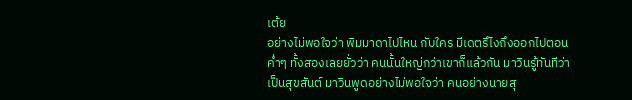เต้ย
อย่างไม่พอใจว่า พิมมาดาไปไหน กับใคร มีเดตรึไงถึงออกไปตอนค่ำๆ ทั้งสองเลยยั่วว่า คนนั้นใหญ่กว่าเขาก็แล้วกัน มาวินรู้ทันทีว่าเป็นสุขสันต์ มาวินพูดอย่างไม่พอใจว่า คนอย่างนายสุ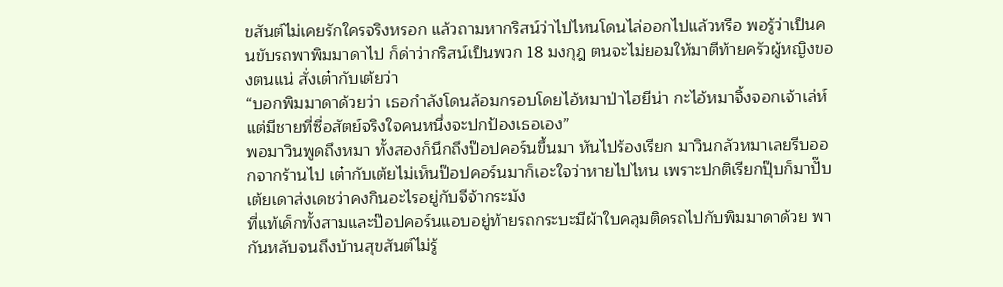ขสันต์ไม่เคยรักใครจริงหรอก แล้วถามหากริสน์ว่าไปไหนโดนไล่ออกไปแล้วหรือ พอรู้ว่าเป็นคนขับรถพาพิมมาดาไป ก็ด่าว่ากริสน์เป็นพวก 18 มงกุฎ ตนจะไม่ยอมให้มาตีท้ายครัวผู้หญิงของตนแน่ สั่งเต๋ากับเต้ยว่า
“บอกพิมมาดาด้วยว่า เธอกำลังโดนล้อมกรอบโดยไอ้หมาป่าไฮยีน่า กะไอ้หมาจิ้งจอกเจ้าเล่ห์ แต่มีชายที่ซื่อสัตย์จริงใจคนหนึ่งจะปกป้องเธอเอง”
พอมาวินพูดถึงหมา ทั้งสองก็นึกถึงป๊อปคอร์นขึ้นมา หันไปร้องเรียก มาวินกลัวหมาเลยรีบออกจากร้านไป เต๋ากับเต้ยไม่เห็นป๊อปคอร์นมาก็เอะใจว่าหายไปไหน เพราะปกติเรียกปุ๊บก็มาปั๊บ เต้ยเดาส่งเดชว่าคงกินอะไรอยู่กับจีจ้ากระมัง
ที่แท้เด็กทั้งสามและป๊อปคอร์นแอบอยู่ท้ายรถกระบะมีผ้าใบคลุมติดรถไปกับพิมมาดาด้วย พากันหลับจนถึงบ้านสุขสันต์ไม่รู้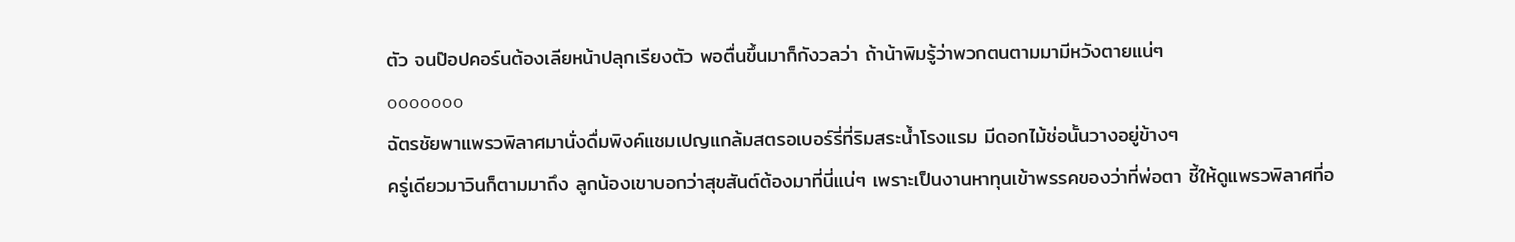ตัว จนป๊อปคอร์นต้องเลียหน้าปลุกเรียงตัว พอตื่นขึ้นมาก็กังวลว่า ถ้าน้าพิมรู้ว่าพวกตนตามมามีหวังตายแน่ๆ
ooooooo
ฉัตรชัยพาแพรวพิลาศมานั่งดื่มพิงค์แชมเปญแกล้มสตรอเบอร์รี่ที่ริมสระนํ้าโรงแรม มีดอกไม้ช่อนั้นวางอยู่ข้างๆ
ครู่เดียวมาวินก็ตามมาถึง ลูกน้องเขาบอกว่าสุขสันต์ต้องมาที่นี่แน่ๆ เพราะเป็นงานหาทุนเข้าพรรคของว่าที่พ่อตา ชี้ให้ดูแพรวพิลาศที่อ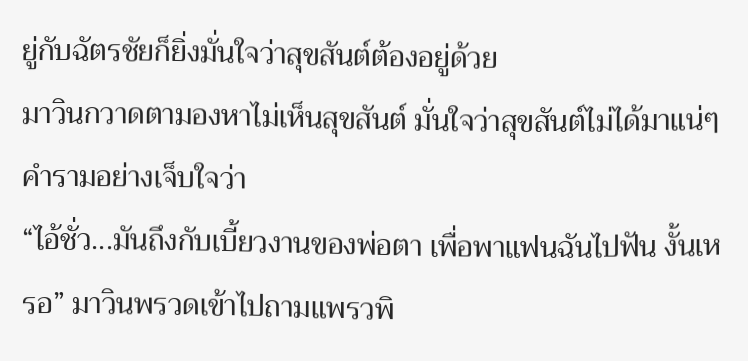ยู่กับฉัตรชัยก็ยิ่งมั่นใจว่าสุขสันต์ต้องอยู่ด้วย
มาวินกวาดตามองหาไม่เห็นสุขสันต์ มั่นใจว่าสุขสันต์ไม่ได้มาแน่ๆ คำรามอย่างเจ็บใจว่า
“ไอ้ชั่ว...มันถึงกับเบี้ยวงานของพ่อตา เพื่อพาแฟนฉันไปฟัน งั้นเหรอ” มาวินพรวดเข้าไปถามแพรวพิ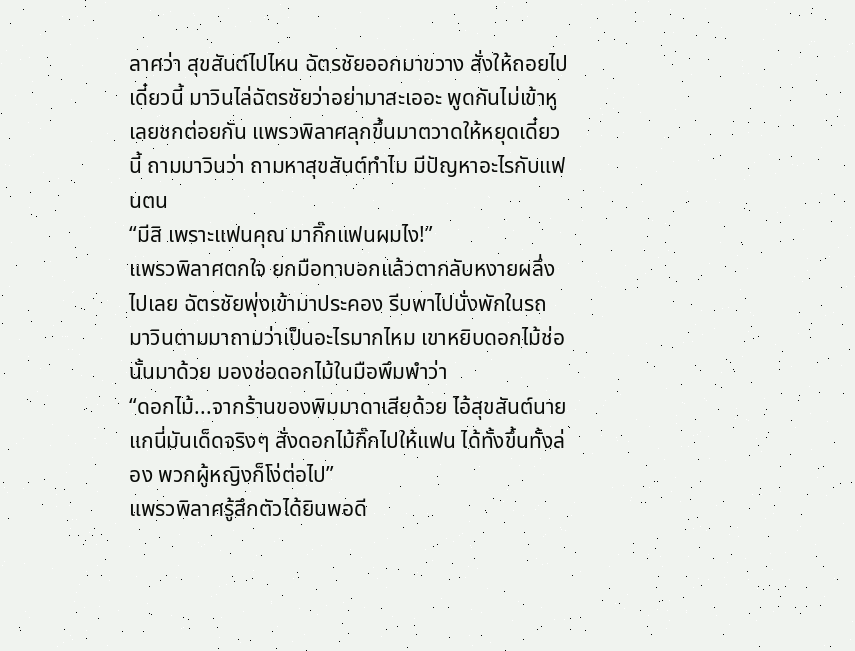ลาศว่า สุขสันต์ไปไหน ฉัตรชัยออกมาขวาง สั่งให้ถอยไปเดี๋ยวนี้ มาวินไล่ฉัตรชัยว่าอย่ามาสะเออะ พูดกันไม่เข้าหูเลยชกต่อยกัน แพรวพิลาศลุกขึ้นมาตวาดให้หยุดเดี๋ยวนี้ ถามมาวินว่า ถามหาสุขสันต์ทำไม มีปัญหาอะไรกับแฟนตน
“มีสิ เพราะแฟนคุณ มากิ๊กแฟนผมไง!”
แพรวพิลาศตกใจ ยกมือทาบอกแล้วตากลับหงายผลึ่งไปเลย ฉัตรชัยพุ่งเข้ามาประคอง รีบพาไปนั่งพักในรถ
มาวินตามมาถามว่าเป็นอะไรมากไหม เขาหยิบดอกไม้ช่อนั้นมาด้วย มองช่อดอกไม้ในมือพึมพำว่า
“ดอกไม้...จากร้านของพิมมาดาเสียด้วย ไอ้สุขสันต์นายแกนี่มันเด็ดจริงๆ สั่งดอกไม้กิ๊กไปให้แฟน ได้ทั้งขึ้นทั้งล่อง พวกผู้หญิงก็โง่ต่อไป”
แพรวพิลาศรู้สึกตัวได้ยินพอดี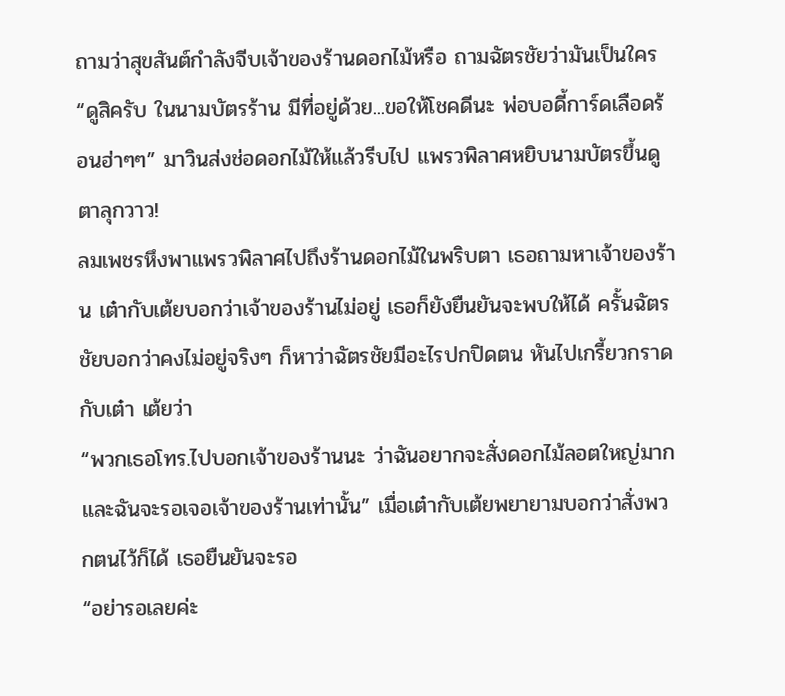ถามว่าสุขสันต์กำลังจีบเจ้าของร้านดอกไม้หรือ ถามฉัตรชัยว่ามันเป็นใคร
“ดูสิครับ ในนามบัตรร้าน มีที่อยู่ด้วย...ขอให้โชคดีนะ พ่อบอดี้การ์ดเลือดร้อนฮ่าๆๆ” มาวินส่งช่อดอกไม้ให้แล้วรีบไป แพรวพิลาศหยิบนามบัตรขึ้นดู ตาลุกวาว!
ลมเพชรหึงพาแพรวพิลาศไปถึงร้านดอกไม้ในพริบตา เธอถามหาเจ้าของร้าน เต๋ากับเต้ยบอกว่าเจ้าของร้านไม่อยู่ เธอก็ยังยืนยันจะพบให้ได้ ครั้นฉัตรชัยบอกว่าคงไม่อยู่จริงๆ ก็หาว่าฉัตรชัยมีอะไรปกปิดตน หันไปเกรี้ยวกราดกับเต๋า เต้ยว่า
“พวกเธอโทร.ไปบอกเจ้าของร้านนะ ว่าฉันอยากจะสั่งดอกไม้ลอตใหญ่มาก และฉันจะรอเจอเจ้าของร้านเท่านั้น” เมื่อเต๋ากับเต้ยพยายามบอกว่าสั่งพวกตนไว้ก็ได้ เธอยืนยันจะรอ
“อย่ารอเลยค่ะ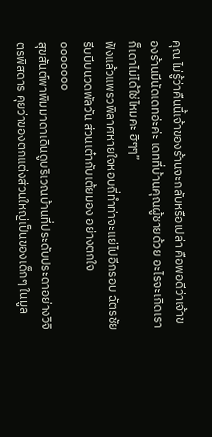คุณ ไม่รู้ว่าคืนนี้เจ้าของร้านจะกลับหรือเปล่า คือพอดีว่าเจ้าของร้านมีนัดเดทอ่ะค่ะ เดทที่บ้านคุณผู้ชายด้วย อะไรจะเกิดเราก็เดาไม่ได้ใช่ไหมคะ ฮิๆๆ”
ฟังแล้วแพรวพิลาศหายใจหอบถี่ทำท่าจะแย่ไปอีกรอบ ฉัตรชัยรีบบีบนวดพัลวัน ส่วนเต๋ากับเต้ยมอง อย่างตกใจ
ooooooo
สุขสันต์พาพิมมาดาเดินดูบริเวณบ้านที่ประดับประดาอย่างวิจิตรพิสดาร คุยว่าของตกแต่งส่วนใหญ่เป็นของเด็กๆ ในมูล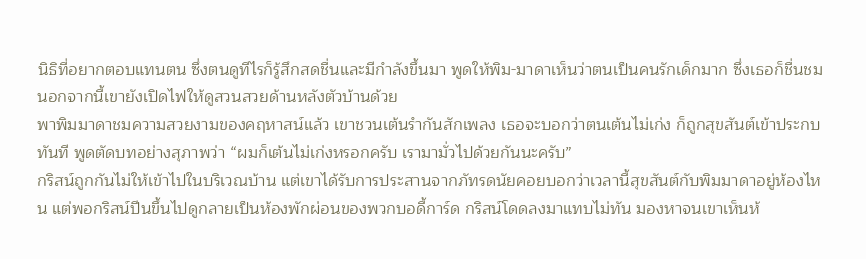นิธิที่อยากตอบแทนตน ซึ่งตนดูทีไรก็รู้สึกสดชื่นและมีกำลังขึ้นมา พูดให้พิม-มาดาเห็นว่าตนเป็นคนรักเด็กมาก ซึ่งเธอก็ชื่นชม นอกจากนี้เขายังเปิดไฟให้ดูสวนสวยด้านหลังตัวบ้านด้วย
พาพิมมาดาชมความสวยงามของคฤหาสน์แล้ว เขาชวนเต้นรำกันสักเพลง เธอจะบอกว่าตนเต้นไม่เก่ง ก็ถูกสุขสันต์เข้าประกบทันที พูดตัดบทอย่างสุภาพว่า “ผมก็เต้นไม่เก่งหรอกครับ เรามามั่วไปด้วยกันนะครับ”
กริสน์ถูกกันไม่ให้เข้าไปในบริเวณบ้าน แต่เขาได้รับการประสานจากภัทรดนัยคอยบอกว่าเวลานี้สุขสันต์กับพิมมาดาอยู่ห้องไหน แต่พอกริสน์ปีนขึ้นไปดูกลายเป็นห้องพักผ่อนของพวกบอดี้การ์ด กริสน์โดดลงมาแทบไม่ทัน มองหาจนเขาเห็นห้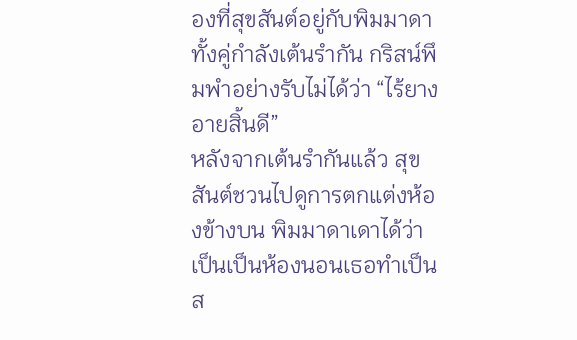องที่สุขสันต์อยู่กับพิมมาดา ทั้งคู่กำลังเต้นรำกัน กริสน์พึมพำอย่างรับไม่ได้ว่า “ไร้ยางอายสิ้นดี”
หลังจากเต้นรำกันแล้ว สุขสันต์ชวนไปดูการตกแต่งห้องข้างบน พิมมาดาเดาได้ว่าเป็นเป็นห้องนอนเธอทำเป็นส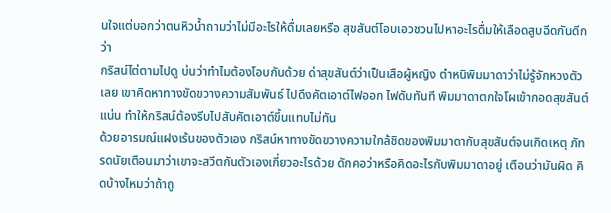นใจแต่บอกว่าตนหิวน้ำถามว่าไม่มีอะไรให้ดื่มเลยหรือ สุขสันต์โอบเอวชวนไปหาอะไรดื่มให้เลือดสูบฉีดกันดีกว่า
กริสน์ไต่ตามไปดู บ่นว่าทำไมต้องโอบกันด้วย ด่าสุขสันต์ว่าเป็นเสือผู้หญิง ตำหนิพิมมาดาว่าไม่รู้จักหวงตัวเลย เขาคิดหาทางขัดขวางความสัมพันธ์ ไปดึงคัตเอาต์ไฟออก ไฟดับทันที พิมมาดาตกใจโผเข้ากอดสุขสันต์แน่น ทำให้กริสน์ต้องรีบไปสับคัตเอาต์ขึ้นแทบไม่ทัน
ด้วยอารมณ์แฝงเร้นของตัวเอง กริสน์หาทางขัดขวางความใกล้ชิดของพิมมาดากับสุขสันต์จนเกิดเหตุ ภัทรดนัยเตือนมาว่าเขาจะสวีตกันตัวเองเกี่ยวอะไรด้วย ดักคอว่าหรือคิดอะไรกับพิมมาดาอยู่ เตือนว่ามันผิด คิดบ้างไหมว่าถ้าถู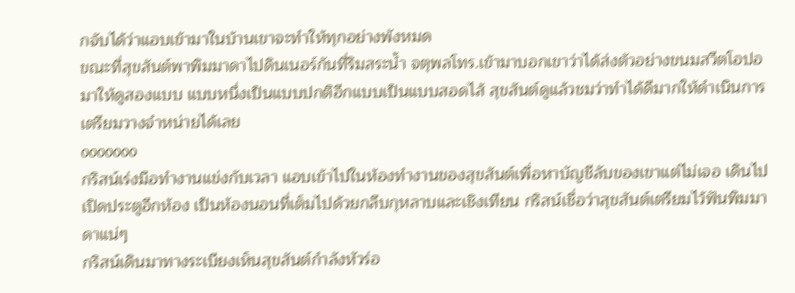กจับได้ว่าแอบเข้ามาในบ้านเขาจะทำให้ทุกอย่างพังหมด
ขณะที่สุขสันต์พาพิมมาดาไปดินเนอร์กันที่ริมสระน้ำ จตุพลโทร.เข้ามาบอกเขาว่าได้ส่งตัวอย่างขนมสวีตโอปอมาให้ดูสองแบบ แบบหนึ่งเป็นแบบปกติอีกแบบเป็นแบบสอดไส้ สุขสันต์ดูแล้วชมว่าทำได้ดีมากให้ดำเนินการเตรียมวางจำหน่ายได้เลย
ooooooo
กริสน์เร่งมือทำงานแข่งกับเวลา แอบเข้าไปในห้องทำงานของสุขสันต์เพื่อหาบัญชีลับของเขาแต่ไม่เจอ เดินไปเปิดประตูอีกห้อง เป็นห้องนอนที่เต็มไปด้วยกลีบกุหลาบและเชิงเทียน กริสน์เชื่อว่าสุขสันต์เตรียมไว้ฟันพิมมาดาแน่ๆ
กริสน์เดินมาทางระเบียงเห็นสุขสันต์กำลังหัวร่อ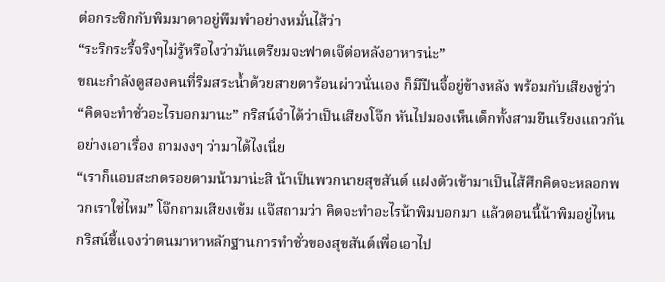ต่อกระซิกกับพิมมาดาอยู่พึมพำอย่างหมั่นไส้ว่า
“ระริกระรี้จริงๆไม่รู้หรือไงว่ามันเตรียมจะฟาดเจ๊ต่อหลังอาหารน่ะ”
ขณะกำลังดูสองคนที่ริมสระน้ำด้วยสายตาร้อนผ่าวนั่นเอง ก็มีปืนจี้อยู่ข้างหลัง พร้อมกับเสียงขู่ว่า “คิดจะทำชั่วอะไรบอกมานะ” กริสน์จำได้ว่าเป็นเสียงโจ๊ก หันไปมองเห็นเด็กทั้งสามยืนเรียงแถวกันอย่างเอาเรื่อง ถามงงๆ ว่ามาได้ไงเนี่ย
“เราก็แอบสะกดรอยตามน้ามาน่ะสิ น้าเป็นพวกนายสุขสันต์ แฝงตัวเข้ามาเป็นไส้ศึกคิดจะหลอกพวกเราใช่ไหม” โจ๊กถามเสียงเข้ม แจ๊สถามว่า คิดจะทำอะไรน้าพิมบอกมา แล้วตอนนี้น้าพิมอยู่ไหน
กริสน์ชี้แจงว่าตนมาหาหลักฐานการทำชั่วของสุขสันต์เพื่อเอาไป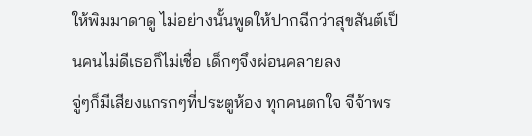ให้พิมมาดาดู ไม่อย่างนั้นพูดให้ปากฉีกว่าสุขสันต์เป็นคนไม่ดีเธอก็ไม่เชื่อ เด็กๆจึงผ่อนคลายลง
จู่ๆก็มีเสียงแกรกๆที่ประตูห้อง ทุกคนตกใจ จีจ้าพร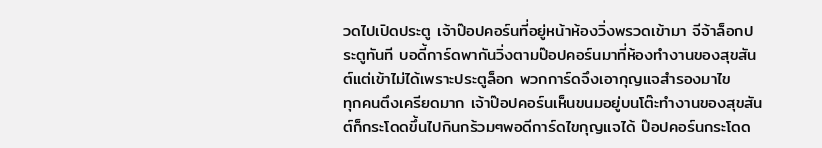วดไปเปิดประตู เจ้าป๊อปคอร์นที่อยู่หน้าห้องวิ่งพรวดเข้ามา จีจ้าล็อกประตูทันที บอดี้การ์ดพากันวิ่งตามป๊อปคอร์นมาที่ห้องทำงานของสุขสันต์แต่เข้าไม่ได้เพราะประตูล็อก พวกการ์ดจึงเอากุญแจสำรองมาไข
ทุกคนตึงเครียดมาก เจ้าป๊อปคอร์นเห็นขนมอยู่บนโต๊ะทำงานของสุขสันต์ก็กระโดดขึ้นไปกินกร้วมๆพอดีการ์ดไขกุญแจได้ ป๊อปคอร์นกระโดด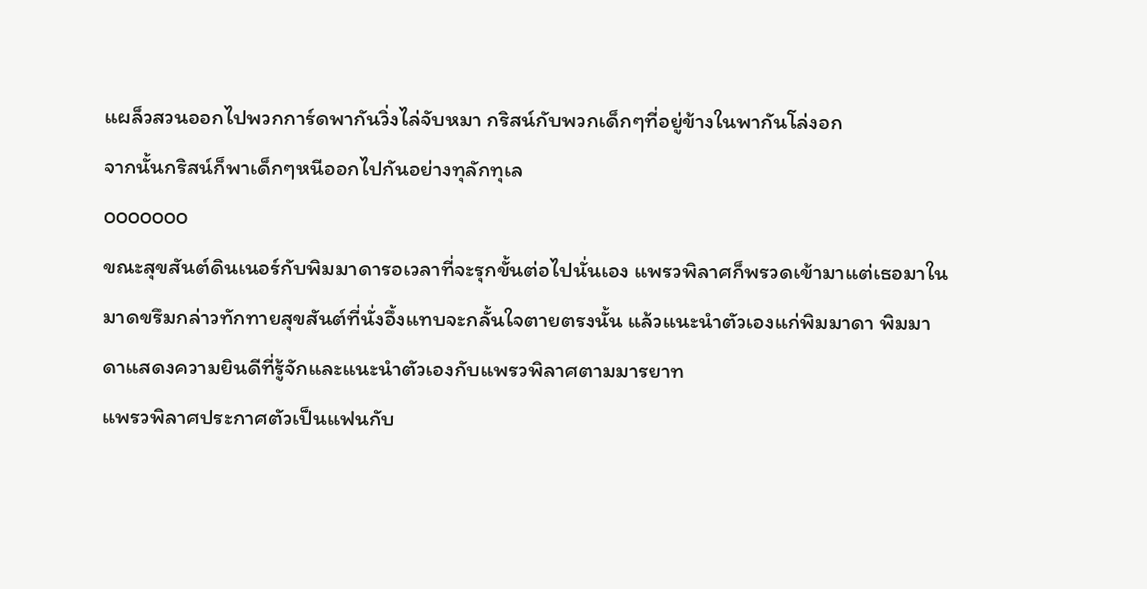แผล็วสวนออกไปพวกการ์ดพากันวิ่งไล่จับหมา กริสน์กับพวกเด็กๆที่อยู่ข้างในพากันโล่งอก
จากนั้นกริสน์ก็พาเด็กๆหนีออกไปกันอย่างทุลักทุเล
ooooooo
ขณะสุขสันต์ดินเนอร์กับพิมมาดารอเวลาที่จะรุกขั้นต่อไปนั่นเอง แพรวพิลาศก็พรวดเข้ามาแต่เธอมาในมาดขรึมกล่าวทักทายสุขสันต์ที่นั่งอึ้งแทบจะกลั้นใจตายตรงนั้น แล้วแนะนำตัวเองแก่พิมมาดา พิมมาดาแสดงความยินดีที่รู้จักและแนะนำตัวเองกับแพรวพิลาศตามมารยาท
แพรวพิลาศประกาศตัวเป็นแฟนกับ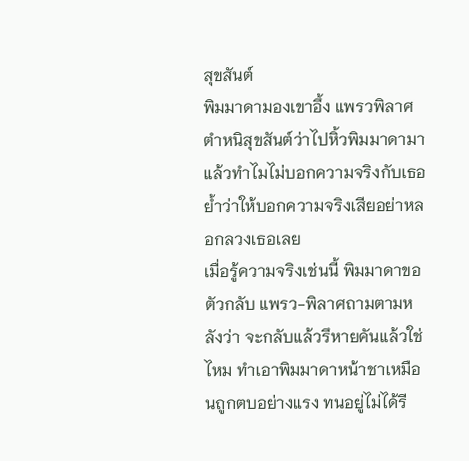สุขสันต์
พิมมาดามองเขาอึ้ง แพรวพิลาศตำหนิสุขสันต์ว่าไปหิ้วพิมมาดามาแล้วทำไมไม่บอกความจริงกับเธอ ย้ำว่าให้บอกความจริงเสียอย่าหลอกลวงเธอเลย
เมื่อรู้ความจริงเช่นนี้ พิมมาดาขอตัวกลับ แพรว-พิลาศถามตามหลังว่า จะกลับแล้วรึหายคันแล้วใช่ไหม ทำเอาพิมมาดาหน้าชาเหมือนถูกตบอย่างแรง ทนอยู่ไม่ได้รี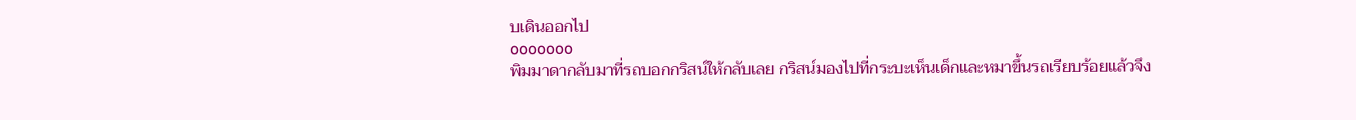บเดินออกไป
ooooooo
พิมมาดากลับมาที่รถบอกกริสน์ให้กลับเลย กริสน์มองไปที่กระบะเห็นเด็กและหมาขึ้นรถเรียบร้อยแล้วจึง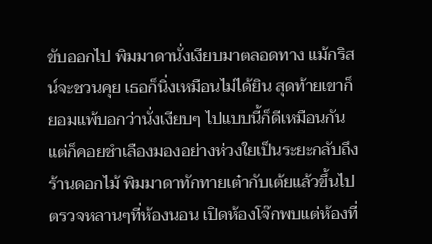ขับออกไป พิมมาดานั่งเงียบมาตลอดทาง แม้กริสน์จะชวนคุย เธอก็นิ่งเหมือนไม่ได้ยิน สุดท้ายเขาก็ยอมแพ้บอกว่านั่งเงียบๆ ไปแบบนี้ก็ดีเหมือนกัน แต่ก็คอยชำเลืองมองอย่างห่วงใยเป็นระยะกลับถึงร้านดอกไม้ พิมมาดาทักทายเต๋ากับเต้ยแล้วขึ้นไปตรวจหลานๆที่ห้องนอน เปิดห้องโจ๊กพบแต่ห้องที่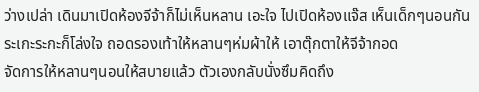ว่างเปล่า เดินมาเปิดห้องจีจ้าก็ไม่เห็นหลาน เอะใจ ไปเปิดห้องแจ๊ส เห็นเด็กๆนอนกันระเกะระกะก็โล่งใจ ถอดรองเท้าให้หลานๆห่มผ้าให้ เอาตุ๊กตาให้จีจ้ากอด
จัดการให้หลานๆนอนให้สบายแล้ว ตัวเองกลับนั่งซึมคิดถึง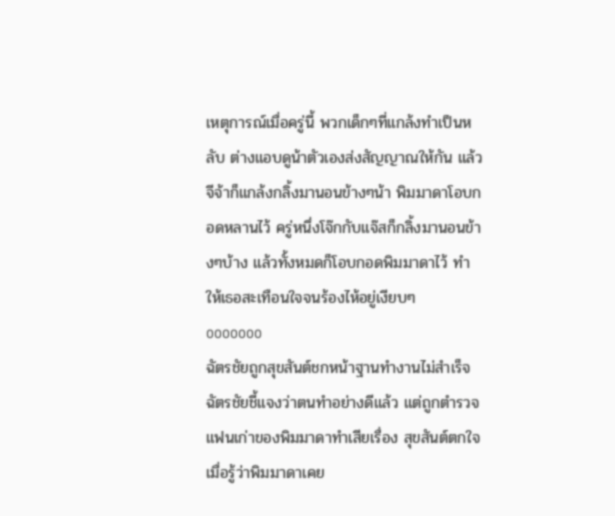เหตุการณ์เมื่อครู่นี้ พวกเด็กๆที่แกล้งทำเป็นหลับ ต่างแอบดูน้าตัวเองส่งสัญญาณให้กัน แล้วจีจ้าก็แกล้งกลิ้งมานอนข้างๆน้า พิมมาดาโอบกอดหลานไว้ ครู่หนึ่งโจ๊กกับแจ๊สก็กลิ้งมานอนข้างๆบ้าง แล้วทั้งหมดก็โอบกอดพิมมาดาไว้ ทำให้เธอสะเทือนใจจนร้องไห้อยู่เงียบๆ
ooooooo
ฉัตรชัยถูกสุขสันต์ชกหน้าฐานทำงานไม่สำเร็จ ฉัตรชัยชี้แจงว่าตนทำอย่างดีแล้ว แต่ถูกตำรวจแฟนเก่าของพิมมาดาทำเสียเรื่อง สุขสันต์ตกใจเมื่อรู้ว่าพิมมาดาเคย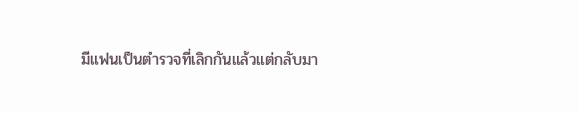มีแฟนเป็นตำรวจที่เลิกกันแล้วแต่กลับมา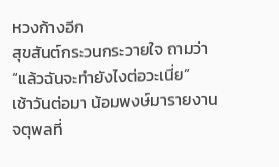หวงก้างอีก
สุขสันต์กระวนกระวายใจ ถามว่า “แล้วฉันจะทำยังไงต่อวะเนี่ย”
เช้าวันต่อมา น้อมพงษ์มารายงานจตุพลที่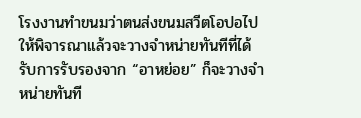โรงงานทำขนมว่าตนส่งขนมสวีตโอปอไปให้พิจารณาแล้วจะวางจำหน่ายทันทีที่ได้รับการรับรองจาก “อาหย่อย” ก็จะวางจำหน่ายทันที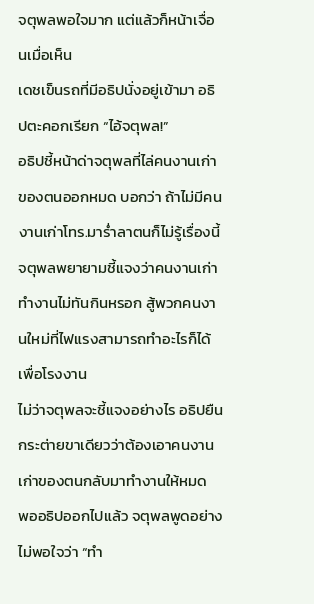จตุพลพอใจมาก แต่แล้วก็หน้าเจื่อนเมื่อเห็น
เดชเข็นรถที่มีอธิปนั่งอยู่เข้ามา อธิปตะคอกเรียก “ไอ้จตุพล!”
อธิปชี้หน้าด่าจตุพลที่ไล่คนงานเก่าของตนออกหมด บอกว่า ถ้าไม่มีคนงานเก่าโทร.มาร่ำลาตนก็ไม่รู้เรื่องนี้ จตุพลพยายามชี้แจงว่าคนงานเก่าทำงานไม่ทันกินหรอก สู้พวกคนงานใหม่ที่ไฟแรงสามารถทำอะไรก็ได้เพื่อโรงงาน
ไม่ว่าจตุพลจะชี้แจงอย่างไร อธิปยืนกระต่ายขาเดียวว่าต้องเอาคนงานเก่าของตนกลับมาทำงานให้หมด
พออธิปออกไปแล้ว จตุพลพูดอย่างไม่พอใจว่า “ทำ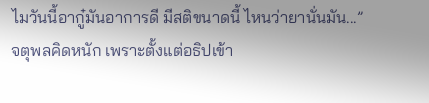ไมวันนี้อากู๋มันอาการดี มีสติขนาดนี้ ไหนว่ายานั่นมัน...”
จตุพลคิดหนัก เพราะตั้งแต่อธิปเข้า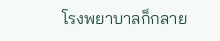โรงพยาบาลก็กลาย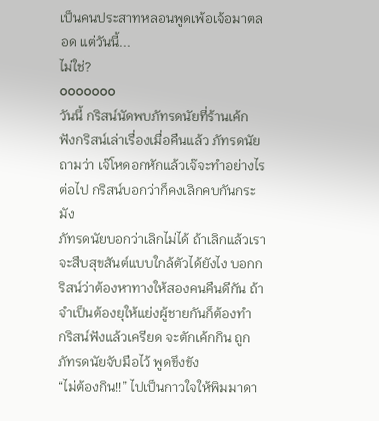เป็นคนประสาทหลอนพูดเพ้อเจ้อมาตลอด แต่วันนี้...
ไม่ใช่?
ooooooo
วันนี้ กริสน์นัดพบภัทรดนัยที่ร้านเค้ก ฟังกริสน์เล่าเรื่องเมื่อคืนแล้ว ภัทรดนัยถามว่า เจ๊โหดอกหักแล้วเจ๊จะทำอย่างไรต่อไป กริสน์บอกว่าก็คงเลิกคบกันกระมัง
ภัทรดนัยบอกว่าเลิกไม่ได้ ถ้าเลิกแล้วเราจะสืบสุขสันต์แบบใกล้ตัวได้ยังไง บอกกริสน์ว่าต้องหาทางให้สองคนคืนดีกัน ถ้าจำเป็นต้องยุให้แย่งผู้ชายกันก็ต้องทำ
กริสน์ฟังแล้วเครียด จะตักเค้กกิน ถูกภัทรดนัยจับมือไว้ พูดขึงขัง
“ไม่ต้องกิน!!” ไปเป็นกาวใจให้พิมมาดา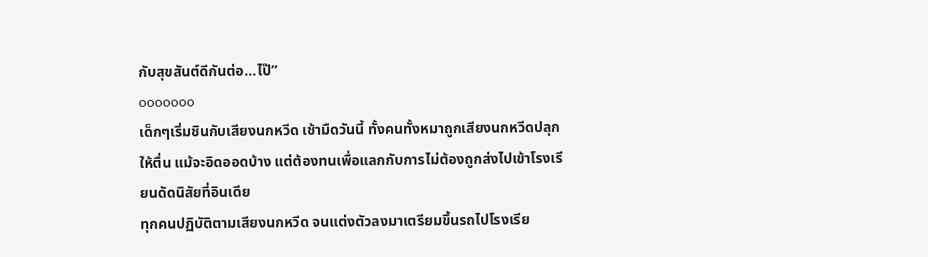กับสุขสันต์ดีกันต่อ...ไป๊”
ooooooo
เด็กๆเริ่มชินกับเสียงนกหวีด เช้ามืดวันนี้ ทั้งคนทั้งหมาถูกเสียงนกหวีดปลุกให้ตื่น แม้จะอิดออดบ้าง แต่ต้องทนเพื่อแลกกับการไม่ต้องถูกส่งไปเข้าโรงเรียนดัดนิสัยที่อินเดีย
ทุกคนปฏิบัติตามเสียงนกหวีด จนแต่งตัวลงมาเตรียมขึ้นรถไปโรงเรีย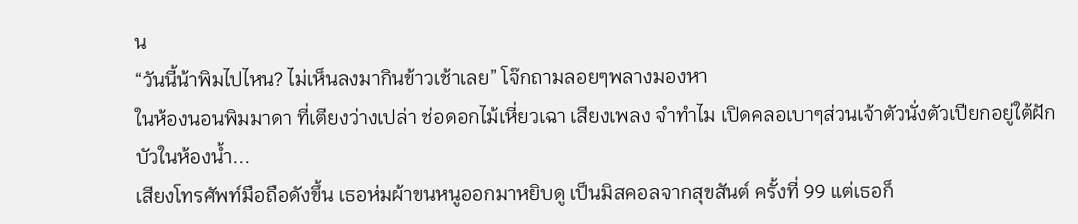น
“วันนี้น้าพิมไปไหน? ไม่เห็นลงมากินข้าวเช้าเลย” โจ๊กถามลอยๆพลางมองหา
ในห้องนอนพิมมาดา ที่เตียงว่างเปล่า ช่อดอกไม้เหี่ยวเฉา เสียงเพลง จำทำไม เปิดคลอเบาๆส่วนเจ้าตัวนั่งตัวเปียกอยู่ใต้ฝักบัวในห้องน้ำ...
เสียงโทรศัพท์มือถือดังขึ้น เธอห่มผ้าขนหนูออกมาหยิบดู เป็นมิสคอลจากสุขสันต์ ครั้งที่ 99 แต่เธอก็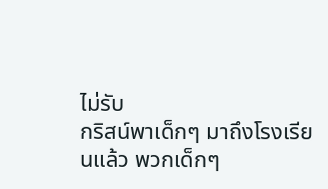ไม่รับ
กริสน์พาเด็กๆ มาถึงโรงเรียนแล้ว พวกเด็กๆ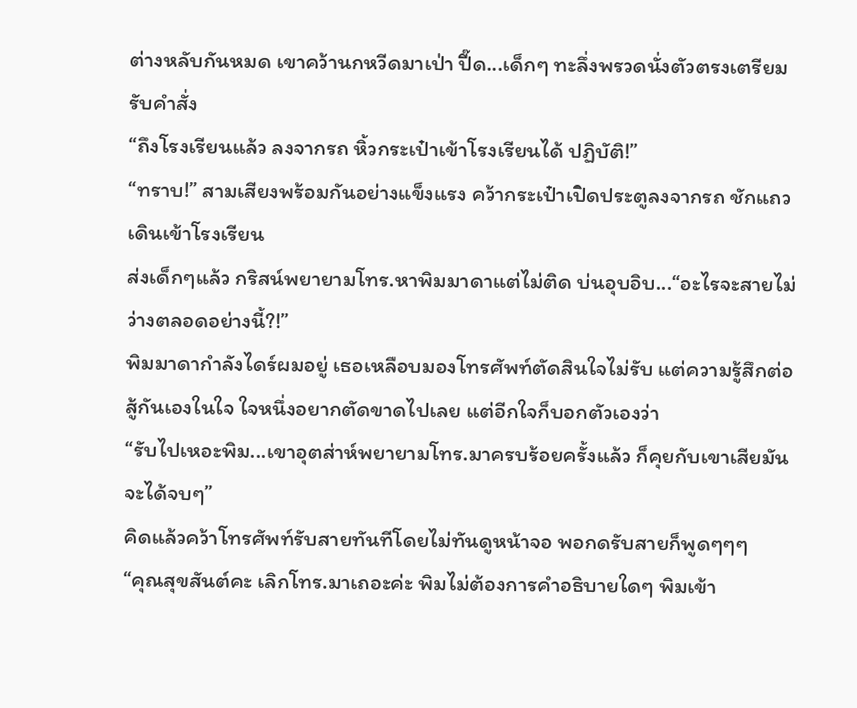ต่างหลับกันหมด เขาคว้านกหวีดมาเป่า ปี๊ด...เด็กๆ ทะลึ่งพรวดนั่งตัวตรงเตรียมรับคำสั่ง
“ถึงโรงเรียนแล้ว ลงจากรถ หิ้วกระเป๋าเข้าโรงเรียนได้ ปฏิบัติ!”
“ทราบ!” สามเสียงพร้อมกันอย่างแข็งแรง คว้ากระเป๋าเปิดประตูลงจากรถ ชักแถวเดินเข้าโรงเรียน
ส่งเด็กๆแล้ว กริสน์พยายามโทร.หาพิมมาดาแต่ไม่ติด บ่นอุบอิบ...“อะไรจะสายไม่ว่างตลอดอย่างนี้?!”
พิมมาดากำลังไดร์ผมอยู่ เธอเหลือบมองโทรศัพท์ตัดสินใจไม่รับ แต่ความรู้สึกต่อสู้กันเองในใจ ใจหนึ่งอยากตัดขาดไปเลย แต่อีกใจก็บอกตัวเองว่า
“รับไปเหอะพิม...เขาอุตส่าห์พยายามโทร.มาครบร้อยครั้งแล้ว ก็คุยกับเขาเสียมันจะได้จบๆ”
คิดแล้วคว้าโทรศัพท์รับสายทันทีโดยไม่ทันดูหน้าจอ พอกดรับสายก็พูดๆๆๆ
“คุณสุขสันต์คะ เลิกโทร.มาเถอะค่ะ พิมไม่ต้องการคำอธิบายใดๆ พิมเข้า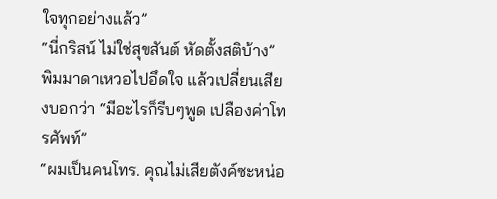ใจทุกอย่างแล้ว”
“นี่กริสน์ ไม่ใช่สุขสันต์ หัดตั้งสติบ้าง”
พิมมาดาเหวอไปอึดใจ แล้วเปลี่ยนเสียงบอกว่า “มีอะไรก็รีบๆพูด เปลืองค่าโทรศัพท์”
“ผมเป็นคนโทร. คุณไม่เสียตังค์ซะหน่อ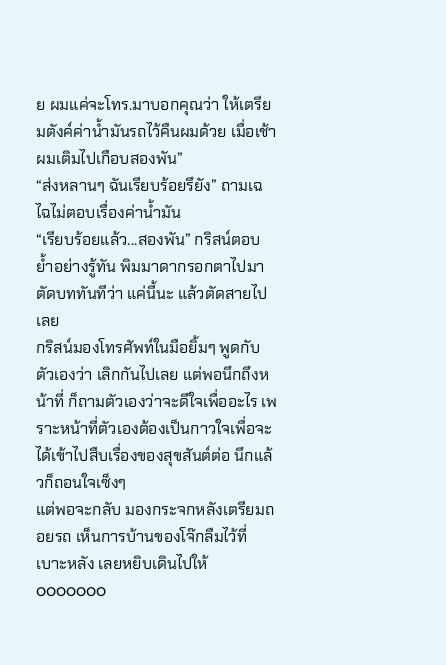ย ผมแค่จะโทร.มาบอกคุณว่า ให้เตรียมตังค์ค่าน้ำมันรถไว้คืนผมด้วย เมื่อเช้าผมเติมไปเกือบสองพัน”
“ส่งหลานๆ ฉันเรียบร้อยรึยัง” ถามเฉไฉไม่ตอบเรื่องค่าน้ำมัน
“เรียบร้อยแล้ว...สองพัน” กริสน์ตอบ ย้ำอย่างรู้ทัน พิมมาดากรอกตาไปมา ตัดบททันทีว่า แค่นี้นะ แล้วตัดสายไปเลย
กริสน์มองโทรศัพท์ในมือยิ้มๆ พูดกับตัวเองว่า เลิกกันไปเลย แต่พอนึกถึงหน้าที่ ก็ถามตัวเองว่าจะดีใจเพื่ออะไร เพราะหน้าที่ตัวเองต้องเป็นกาวใจเพื่อจะได้เข้าไปสืบเรื่องของสุขสันต์ต่อ นึกแล้วก็ถอนใจเซ็งๆ
แต่พอจะกลับ มองกระจกหลังเตรียมถอยรถ เห็นการบ้านของโจ๊กลืมไว้ที่เบาะหลัง เลยหยิบเดินไปให้
ooooooo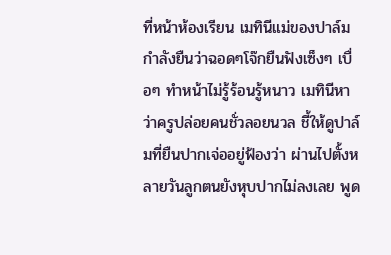ที่หน้าห้องเรียน เมทินีแม่ของปาล์มกำลังยืนว่าฉอดๆโจ๊กยืนฟังเซ็งๆ เบื่อๆ ทำหน้าไม่รู้ร้อนรู้หนาว เมทินีหาว่าครูปล่อยคนชั่วลอยนวล ชี้ให้ดูปาล์มที่ยืนปากเจ่ออยู่ฟ้องว่า ผ่านไปตั้งหลายวันลูกตนยังหุบปากไม่ลงเลย พูด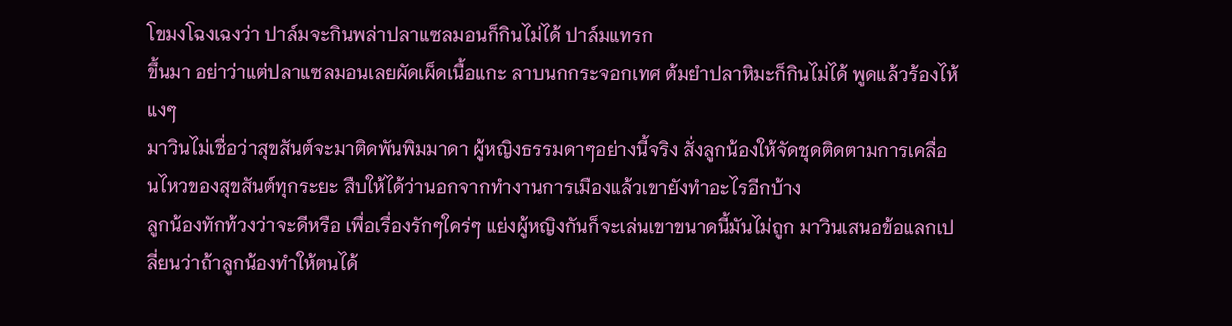โขมงโฉงเฉงว่า ปาล์มจะกินพล่าปลาแซลมอนก็กินไม่ได้ ปาล์มแทรก
ขึ้นมา อย่าว่าแต่ปลาแซลมอนเลยผัดเผ็ดเนื้อแกะ ลาบนกกระจอกเทศ ต้มยำปลาหิมะก็กินไม่ได้ พูดแล้วร้องไห้แงๆ
มาวินไม่เชื่อว่าสุขสันต์จะมาติดพันพิมมาดา ผู้หญิงธรรมดาๆอย่างนี้จริง สั่งลูกน้องให้จัดชุดติดตามการเคลื่อนไหวของสุขสันต์ทุกระยะ สืบให้ได้ว่านอกจากทำงานการเมืองแล้วเขายังทำอะไรอีกบ้าง
ลูกน้องทักท้วงว่าจะดีหรือ เพื่อเรื่องรักๆใคร่ๆ แย่งผู้หญิงกันก็จะเล่นเขาขนาดนี้มันไม่ถูก มาวินเสนอข้อแลกเปลี่ยนว่าถ้าลูกน้องทำให้ตนได้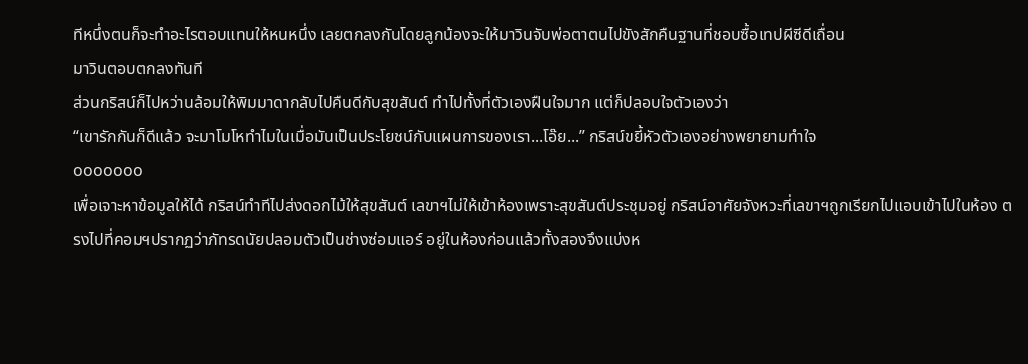ทีหนึ่งตนก็จะทำอะไรตอบแทนให้หนหนึ่ง เลยตกลงกันโดยลูกน้องจะให้มาวินจับพ่อตาตนไปขังสักคืนฐานที่ชอบซื้อเทปผีซีดีเถื่อน
มาวินตอบตกลงทันที
ส่วนกริสน์ก็ไปหว่านล้อมให้พิมมาดากลับไปคืนดีกับสุขสันต์ ทำไปทั้งที่ตัวเองฝืนใจมาก แต่ก็ปลอบใจตัวเองว่า
“เขารักกันก็ดีแล้ว จะมาโมโหทำไมในเมื่อมันเป็นประโยชน์กับแผนการของเรา...โอ๊ย...” กริสน์ขยี้หัวตัวเองอย่างพยายามทำใจ
ooooooo
เพื่อเจาะหาข้อมูลให้ได้ กริสน์ทำทีไปส่งดอกไม้ให้สุขสันต์ เลขาฯไม่ให้เข้าห้องเพราะสุขสันต์ประชุมอยู่ กริสน์อาศัยจังหวะที่เลขาฯถูกเรียกไปแอบเข้าไปในห้อง ตรงไปที่คอมฯปรากฏว่าภัทรดนัยปลอมตัวเป็นช่างซ่อมแอร์ อยู่ในห้องก่อนแล้วทั้งสองจึงแบ่งห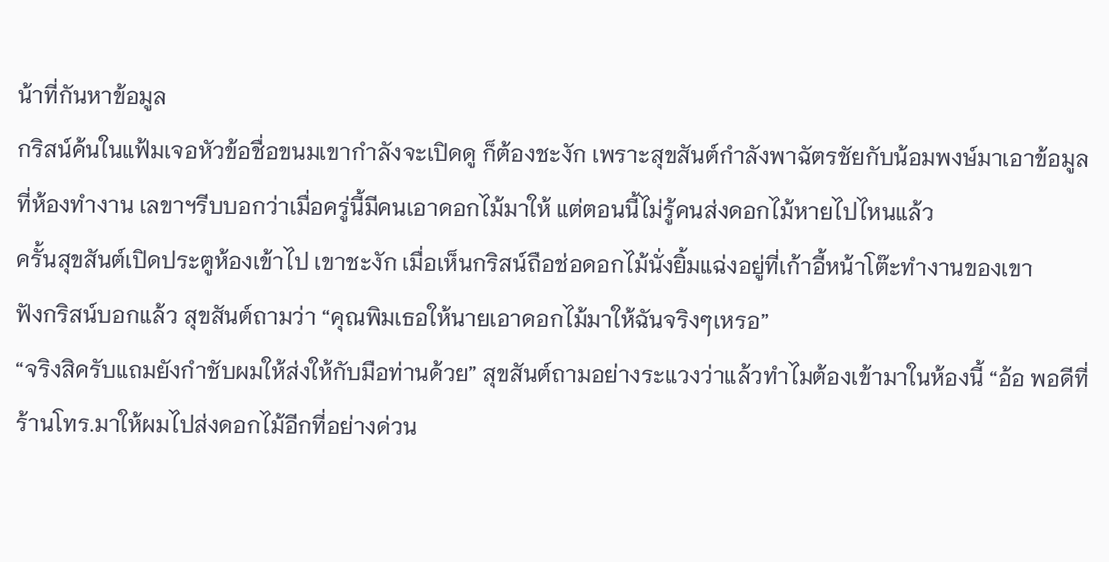น้าที่กันหาข้อมูล
กริสน์ค้นในแฟ้มเจอหัวข้อชื่อขนมเขากำลังจะเปิดดู ก็ต้องชะงัก เพราะสุขสันต์กำลังพาฉัตรชัยกับน้อมพงษ์มาเอาข้อมูลที่ห้องทำงาน เลขาฯรีบบอกว่าเมื่อครู่นี้มีคนเอาดอกไม้มาให้ แต่ตอนนี้ไม่รู้คนส่งดอกไม้หายไปไหนแล้ว
ครั้นสุขสันต์เปิดประตูห้องเข้าไป เขาชะงัก เมื่อเห็นกริสน์ถือช่อดอกไม้นั่งยิ้มแฉ่งอยู่ที่เก้าอี้หน้าโต๊ะทำงานของเขา
ฟังกริสน์บอกแล้ว สุขสันต์ถามว่า “คุณพิมเธอให้นายเอาดอกไม้มาให้ฉันจริงๆเหรอ”
“จริงสิครับแถมยังกำชับผมให้ส่งให้กับมือท่านด้วย” สุขสันต์ถามอย่างระแวงว่าแล้วทำไมต้องเข้ามาในห้องนี้ “อ้อ พอดีที่ร้านโทร.มาให้ผมไปส่งดอกไม้อีกที่อย่างด่วน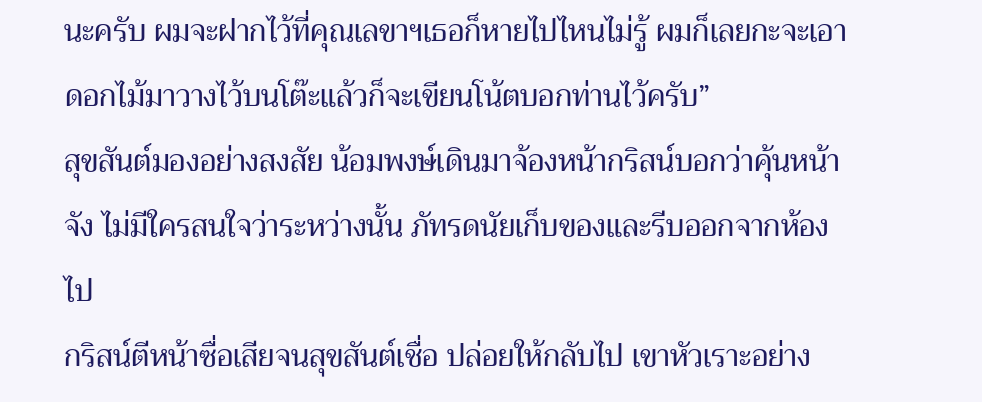นะครับ ผมจะฝากไว้ที่คุณเลขาฯเธอก็หายไปไหนไม่รู้ ผมก็เลยกะจะเอาดอกไม้มาวางไว้บนโต๊ะแล้วก็จะเขียนโน้ตบอกท่านไว้ครับ”
สุขสันต์มองอย่างสงสัย น้อมพงษ์เดินมาจ้องหน้ากริสน์บอกว่าคุ้นหน้าจัง ไม่มีใครสนใจว่าระหว่างนั้น ภัทรดนัยเก็บของและรีบออกจากห้องไป
กริสน์ตีหน้าซื่อเสียจนสุขสันต์เชื่อ ปล่อยให้กลับไป เขาหัวเราะอย่าง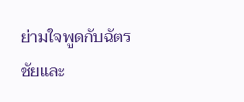ย่ามใจพูดกับฉัตรชัยและ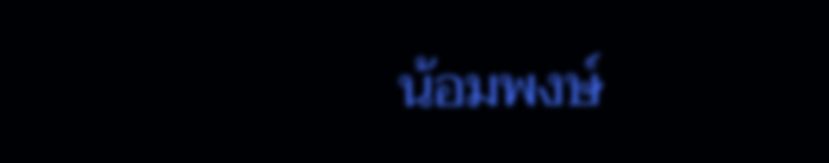น้อมพงษ์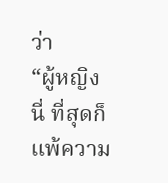ว่า
“ผู้หญิงนี่ ที่สุดก็แพ้ความ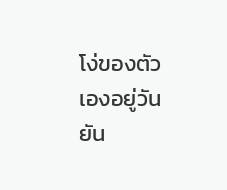โง่ของตัวเองอยู่วันยัน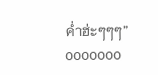ค่ำฮ่ะๆๆๆ”
ooooooo